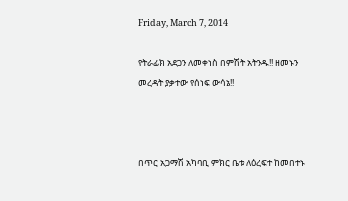Friday, March 7, 2014

የትራፊክ አደጋን ለመቀነስ በምሽት አትንዱ!! ዘመኑን መረዳት ያቃተው የሰነፍ ውሳኔ!!



በጥር አጋማሽ አካባቢ ምክር ቤቱ ለዕረፍተ ከመበተኑ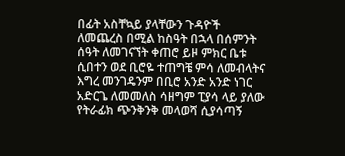በፊት አስቸኳይ ያላቸውን ጉዳዮች ለመጨረስ በሚል ከስዓት በኋላ በሰምንት ሰዓት ለመገናኘት ቀጠሮ ይዞ ምክር ቤቱ ሲበተን ወደ ቢሮዬ ተጠግቼ ምሳ ለመብላትና እግረ መንገዴንም በቢሮ አንድ አንድ ነገር አድርጌ ለመመለስ ሳዘግም ፒያሳ ላይ ያለው የትራፊክ ጭንቅንቅ መላወሻ ሲያሳጣኝ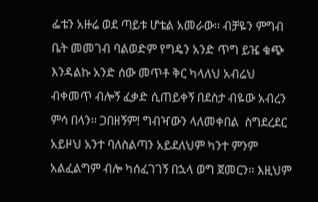ፌቴን አዙሬ ወደ ጣይቱ ሆቴል አመራው፡፡ ብቻዬን ምግብ ቤት መመገብ ባልወድም የግዴን አንድ ጥግ ይዤ ቁጭ እንዳልኩ አንድ ሰው መጥቶ ቅር ካላለህ አብሬህ ብቀመጥ ብሎኝ ፈቃድ ሲጠይቀኝ በደስታ ብዬው አብረን ምሳ በላን፡፡ ጋበዘኝም! ግብዣውን ላለመቀበል  ስግደረደር አይዞህ አንተ ባለስልጣን አይደለህም ካንተ ምንም አልፈልግም ብሎ ካሰፈገገኝ በኋላ ወግ ጀመርን፡፡ እዚህም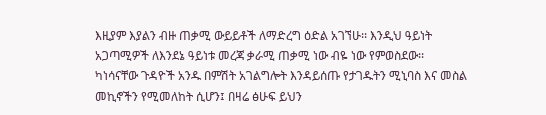እዚያም እያልን ብዙ ጠቃሚ ውይይቶች ለማድረግ ዕድል አገኘሁ፡፡ እንዲህ ዓይነት አጋጣሚዎች ለእንደኔ ዓይነቱ መረጃ ቃራሚ ጠቃሚ ነው ብዬ ነው የምወስደው፡፡
ካነሳናቸው ጉዳዮች አንዱ በምሽት አገልግሎት እንዳይሰጡ የታገዱትን ሚኒባስ እና መስል መኪኖችን የሚመለከት ሲሆን፤ በዛሬ ፅሁፍ ይህን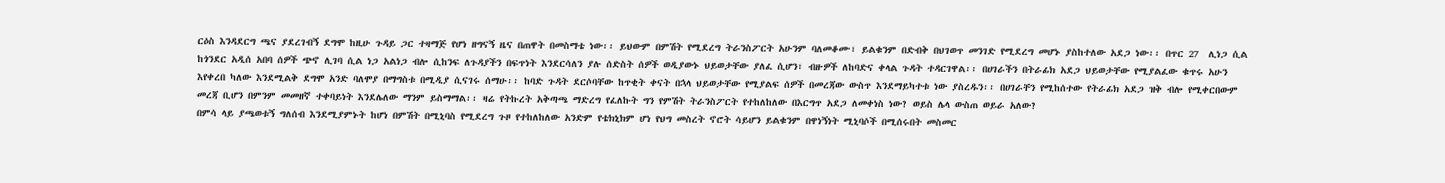ርዕስ እንዳደርግ ጫና ያደረገብኝ ደግሞ ከዚሁ ጉዳይ ጋር ተዛማጅ የሆነ ዘግናኝ ዜና በጠዋት በመስማቴ ነው፡፡ ይህውም በምሽት የሚደረግ ትራንስፖርት አሁንም ባለመቆሙ፣ ይልቁንም በድብቅ በህገወጥ መንገድ የሚደረግ መሆኑ ያስከተለው አደጋ ነው፡፡ በጥር 27  ሊነጋ ሲል ከጎንደር አዲሰ አበባ ሰዎች ጭኖ ሊገባ ሲል ነጋ አልነጋ ብሎ ሲከንፍ ለጉዳያችን በፍጥነት እንደርሳለን ያሉ ሰድስት ሰዎች ወዲያውኑ ህይወታቸው ያለፈ ሲሆን፣ ብዙዎች ለከባድና ቀላል ጉዳት ተዳርገዋል፡፡ በሀገራችን በትራፊክ አደጋ ህይወታቸው የሚያልፈው ቁጥሩ አሁን እየቀረበ ካለው እንደሚልቅ ደግሞ አንድ ባለሞያ በማግስቱ በሚዲያ ሲናገሩ ሰማሁ፡፡ ከባድ ጉዳት ደርሶባቸው ከጥቂት ቀናት በኋላ ህይወታቸው የሚያልፍ ሰዎች በመረጃው ውስጥ እንደማይካተቱ ነው ያስረዱን፡፡ በሀገራቸን የሚከሰተው የትራፊክ አደጋ ዝቅ ብሎ የሚቀርበውም መረጃ ቢሆን በምንም መመዘኛ ተቀባይነት እንደሌለው ማንም ይስማማል፡፡ ዛሬ የትኩረት አቅጣጫ ማድረግ የፈለኩት ግን የምሽት ትራንስፖርት የተከለከለው በእርግጥ አደጋ ለመቀነስ ነው? ወይስ ሌላ ውስጠ ወይራ አለው?
በምሳ ላይ ያጫወቱኝ ግለሰብ እንደሚያምኑት ከሆነ በምሽት በሚኒባስ የሚደረግ ጉዞ የተከለከለው አንድም የቴክኒክም ሆነ የህግ መስረት ኖሮት ሳይሆን ይልቁንም በዋነኝነት ሚኒባሶች በሚሰሩበት መስመር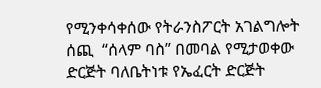የሚንቀሳቀሰው የትራንስፖርት አገልግሎት ሰጪ  “ሰላም ባስ” በመባል የሚታወቀው ድርጅት ባለቤትነቱ የኤፈርት ድርጅት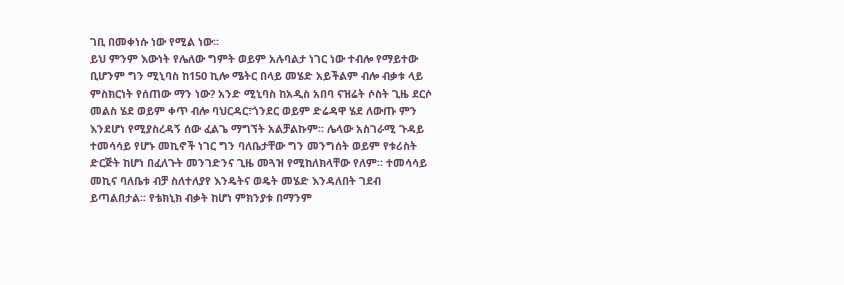ገቢ በመቀነሱ ነው የሚል ነው፡፡
ይህ ምንም እውነት የሌለው ግምት ወይም አሉባልታ ነገር ነው ተብሎ የማይተው ቢሆንም ግን ሚኒባስ ከ150 ኪሎ ሜትር በላይ መሄድ አይችልም ብሎ ብቃቱ ላይ ምስክርነት የሰጠው ማን ነው? አንድ ሚኒባስ ከአዲስ አበባ ናዝሬት ሶስት ጊዜ ደርሶ መልስ ሄደ ወይም ቀጥ ብሎ ባህርዳር፣ጎንደር ወይም ድሬዳዋ ሄደ ለውጡ ምን እንደሆነ የሚያስረዳኝ ሰው ፈልጌ ማግኘት አልቻልኩም፡፡ ሌላው አስገራሚ ጉዳይ ተመሳሳይ የሆኑ መኪኖች ነገር ግን ባለቤታቸው ግን መንግሰት ወይም የቱሪስት ድርጅት ከሆነ በፈለጉት መንገድንና ጊዜ መጓዝ የሚከለክላቸው የለም፡፡ ተመሳሳይ መኪና ባለቤቱ ብቻ ስለተለያየ እንዴትና ወዴት መሄድ እንዳለበት ገደብ ይጣልበታል፡፡ የቴክኒክ ብቃት ከሆነ ምክንያቱ በማንም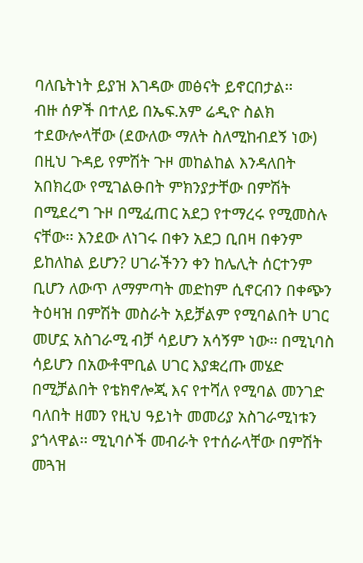ባለቤትነት ይያዝ እገዳው መፅናት ይኖርበታል፡፡
ብዙ ሰዎች በተለይ በኤፍ.አም ሬዲዮ ስልክ ተደውሎላቸው (ደውለው ማለት ስለሚከብደኝ ነው) በዚህ ጉዳይ የምሽት ጉዞ መከልከል እንዳለበት አበክረው የሚገልፁበት ምክንያታቸው በምሽት በሚደረግ ጉዞ በሚፈጠር አደጋ የተማረሩ የሚመስሉ ናቸው፡፡ እንደው ለነገሩ በቀን አደጋ ቢበዛ በቀንም ይከለከል ይሆን? ሀገራችንን ቀን ከሌሊት ሰርተንም ቢሆን ለውጥ ለማምጣት መድከም ሲኖርብን በቀጭን ትዕዛዝ በምሽት መስራት አይቻልም የሚባልበት ሀገር መሆኗ አስገራሚ ብቻ ሳይሆን አሳኝም ነው፡፡ በሚኒባስ ሳይሆን በአውቶሞቢል ሀገር እያቋረጡ መሄድ በሚቻልበት የቴክኖሎጂ እና የተሻለ የሚባል መንገድ ባለበት ዘመን የዚህ ዓይነት መመሪያ አስገራሚነቱን ያጎላዋል፡፡ ሚኒባሶች መብራት የተሰራላቸው በምሽት መጓዝ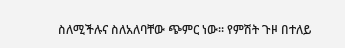ስለሚችሉና ስለአለባቸው ጭምር ነው፡፡ የምሽት ጉዞ በተለይ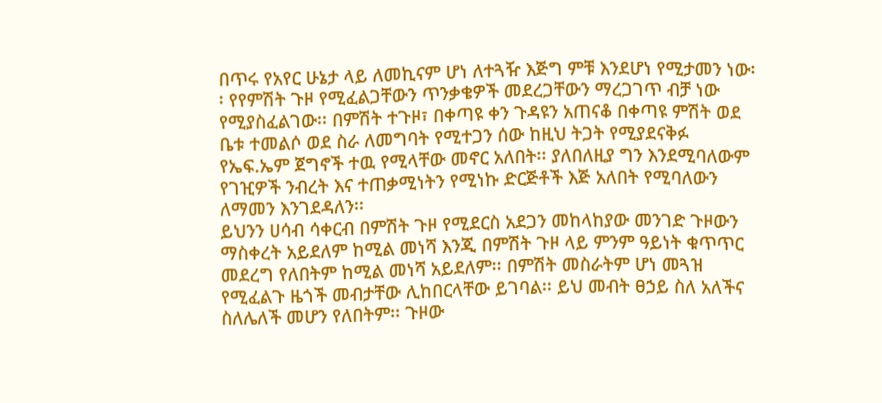በጥሩ የአየር ሁኔታ ላይ ለመኪናም ሆነ ለተጓዥ እጅግ ምቹ እንደሆነ የሚታመን ነው፡፡ የየምሽት ጉዞ የሚፈልጋቸውን ጥንቃቄዎች መደረጋቸውን ማረጋገጥ ብቻ ነው የሚያስፈልገው፡፡ በምሽት ተጉዞ፣ በቀጣዩ ቀን ጉዳዩን አጠናቆ በቀጣዩ ምሽት ወደ ቤቱ ተመልሶ ወደ ስራ ለመግባት የሚተጋን ሰው ከዚህ ትጋት የሚያደናቅፉ የኤፍ.ኤም ጀግኖች ተዉ የሚላቸው መኖር አለበት፡፡ ያለበለዚያ ግን እንደሚባለውም የገዢዎች ንብረት እና ተጠቃሚነትን የሚነኩ ድርጅቶች እጅ አለበት የሚባለውን ለማመን እንገደዳለን፡፡
ይህንን ሀሳብ ሳቀርብ በምሽት ጉዞ የሚደርስ አደጋን መከላከያው መንገድ ጉዞውን ማስቀረት አይደለም ከሚል መነሻ እንጂ በምሽት ጉዞ ላይ ምንም ዓይነት ቁጥጥር መደረግ የለበትም ከሚል መነሻ አይደለም፡፡ በምሽት መስራትም ሆነ መጓዝ የሚፈልጉ ዜጎች መብታቸው ሊከበርላቸው ይገባል፡፡ ይህ መብት ፀኃይ ስለ አለችና ስለሌለች መሆን የለበትም፡፡ ጉዞው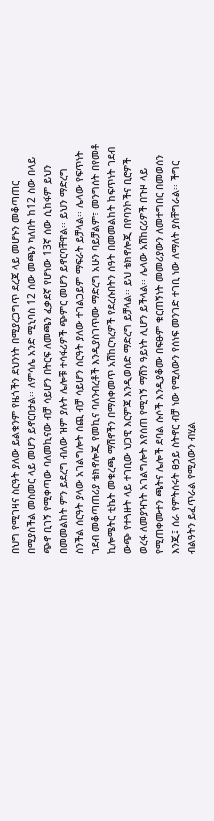በህግ የሚገዛና ስርዓት ያለው ይልቁንም የዜጎችን ደህንነት በሚያረጋግጥ ደረጃ ላይ መሆኑን መቆጣጠር በሚያስችል መስመር ላይ መሆን ይኖርበታል፡፡ ለምሳሌ አንድ ሚኒባስ 12 ሰው መጫን ካለበት ከ12 ስው በላይ ጭኖ ቢገኝ የሚቀጣው ባለመኪናው ብቻ ሳይሆን በትርፍ ለመጫን ፈቃደኛ የሆነው 13ኛ ሰው ሲከፋም ይህን በመመልከት ምን ይደረግ ብለው ዝም ያሉት ሌሎቹ ተሳፋሪዎች ጭምር መሆን ይኖርባቸዋል፡፡ ይህን ማድረግ ስንችል ሰርዓት ያላው አገልግሎት ሰጪ ብቻ ሳይሆን ሰርዓት ያለው ተገልጋይም ማፍራት ይቻላል፡፡ ሌላው የፍጥነት ገደብ መቆጣጠሪያ ቴክኖሎጂ የመኪና ባለንብረቶች እንዲያስገጥሙ ማድረግ አሁን ባይቻልም፣ መንግሰት በየመቶ ኪሎሜትር ቲኬት መቁረጫ ማሽኖችን በማስቀመጥ አሽከርካረዎች የደረሱበትን ሰዓት በመመልከት ከፍጥነት ገደብ ውጭ የተጓዙት ላይ ተገቢው ህጋዊ እርምጃ እንዲወሰድ ማድረግ ይቻላል፡፡ ይህ ቴክኖሎጂ በየባንኮችና ቢሮዎች ወረፋ ለመያዣነት አገልግሎት እየሰጠ የሚገኝ ማሽን ዓይነት ሊሆን ይችላል፡፡ ሌላው አሽከርሪዎች በጉዞ ላይ የሚጠቀሙተን ጫትና ሌሎች ደባል ሱሶች እንዲያቆሙ በፍፁም ቁርጠኝነት መመሪያውን ለመተግበር በመወሰን እንጂ፤ ሰራ የምትሰሩት ፀኃይ ስትኖር ብቻ ነው የሚለውን የሰነፍ መንገድ ተገቢ ነው ለማለት ያስቸግራል፡፡ ችግር ብልዓትን ይፈጥራል የሚለውን ብሂል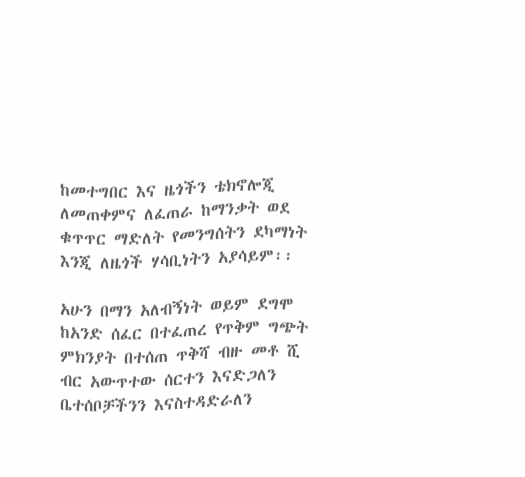ከመተግበር እና ዜጎችን ቴክኖሎጂ ለመጠቀምና ለፈጠራ ከማንቃት ወደ ቁጥጥር ማድለት የመንግሰትን ደካማነት እንጂ ለዜጎች ሃሳቢነትን አያሳይም፡፡

አሁን በማን አለብኝነት ወይም ደግሞ ከአንድ ሰፈር በተፈጠረ የጥቅም ግጭት ምክንያት በተሰጠ ጥቅሻ ብዙ መቶ ሺ ብር አውጥተው ሰርተን እናድጋለን ቤተሰቦቻችንን እናስተዳድራለን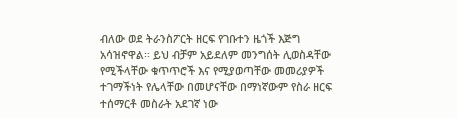ብለው ወደ ትራንስፖርት ዘርፍ የገቡተን ዜጎች እጅግ አሳዝኖዋል፡፡ ይህ ብቻም አይደለም መንግሰት ሊወስዳቸው የሚችላቸው ቁጥጥሮች እና የሚያወጣቸው መመሪያዎች ተገማችነት የሌላቸው በመሆናቸው በማነኛውም የስራ ዘርፍ ተሰማርቶ መስራት አደገኛ ነው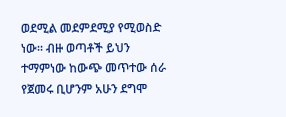ወደሚል መደምደሚያ የሚወስድ ነው፡፡ ብዙ ወጣቶች ይህን ተማምነው ከውጭ መጥተው ሰራ የጀመሩ ቢሆንም አሁን ደግሞ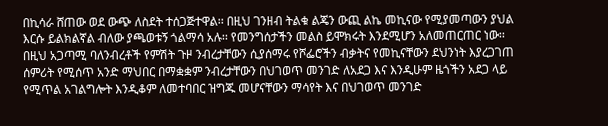በኪሳራ ሸጠው ወደ ውጭ ለስደት ተሰጋጅተዋል፡፡ በዚህ ገንዘብ ትልቁ ልጄን ውጪ ልኬ መኪናው የሚያመጣውን ያህል እርሱ ይልክልኛል ብለው ያጫወቱኝ ጎልማሳ አሉ፡፡ የመንግሰታችን መልስ ይሞክሩት እንደሚሆን አለመጠርጠር ነው፡፡
በዚህ አጋጣሚ ባለንብረቶች የምሽት ጉዞ ንብረታቸውን ሲያሰማሩ የሾፌሮችን ብቃትና የመኪናቸውን ደህንነት እያረጋገጠ ሰምሪት የሚሰጥ አንድ ማህበር በማቋቋም ንብረታቸውን በህገወጥ መንገድ ለአደጋ እና እንዲሁም ዜጎችን አደጋ ላይ የሚጥል አገልግሎት እንዲቆም ለመተባበር ዝግጁ መሆናቸውን ማሳየት እና በህገወጥ መንገድ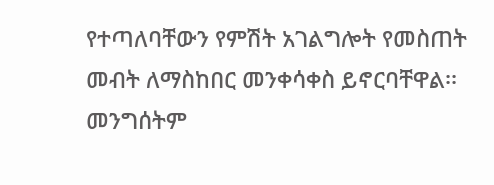የተጣለባቸውን የምሽት አገልግሎት የመስጠት መብት ለማስከበር መንቀሳቀስ ይኖርባቸዋል፡፡ መንግሰትም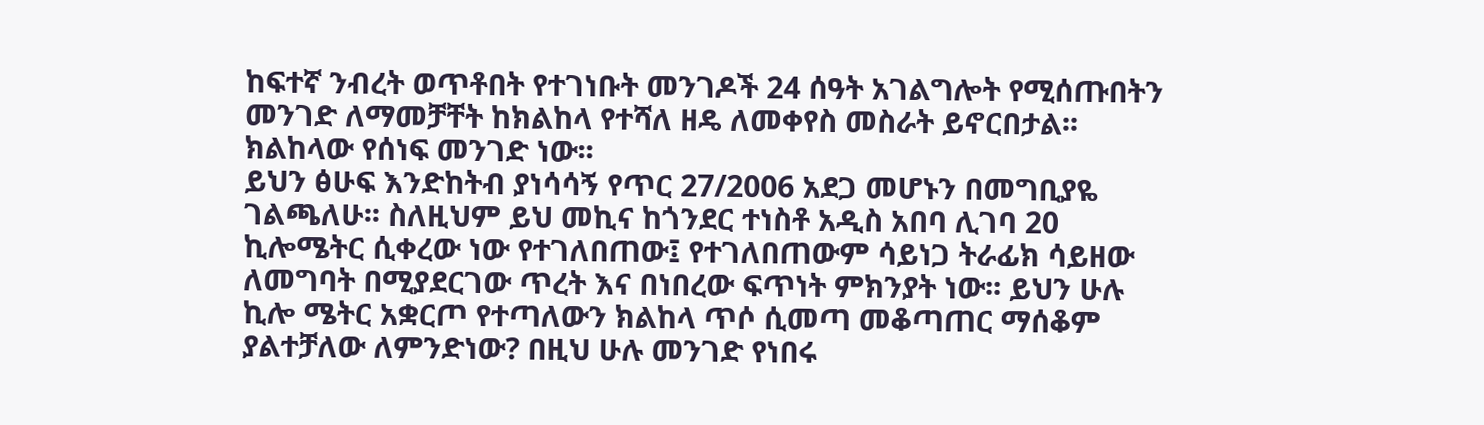ከፍተኛ ንብረት ወጥቶበት የተገነቡት መንገዶች 24 ሰዓት አገልግሎት የሚሰጡበትን መንገድ ለማመቻቸት ከክልከላ የተሻለ ዘዴ ለመቀየስ መስራት ይኖርበታል፡፡ ክልከላው የሰነፍ መንገድ ነው፡፡
ይህን ፅሁፍ እንድከትብ ያነሳሳኝ የጥር 27/2006 አደጋ መሆኑን በመግቢያዬ ገልጫለሁ፡፡ ስለዚህም ይህ መኪና ከጎንደር ተነስቶ አዲስ አበባ ሊገባ 20 ኪሎሜትር ሲቀረው ነው የተገለበጠው፤ የተገለበጠውም ሳይነጋ ትራፊክ ሳይዘው ለመግባት በሚያደርገው ጥረት እና በነበረው ፍጥነት ምክንያት ነው፡፡ ይህን ሁሉ ኪሎ ሜትር አቋርጦ የተጣለውን ክልከላ ጥሶ ሲመጣ መቆጣጠር ማሰቆም ያልተቻለው ለምንድነው? በዚህ ሁሉ መንገድ የነበሩ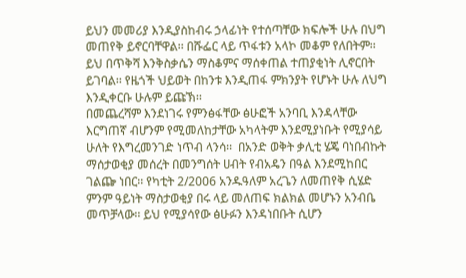ይህን መመሪያ እንዲያስከብሩ ኃላፊነት የተሰጣቸው ክፍሎች ሁሉ በህግ መጠየቅ ይኖርባቸዋል፡፡ በሹፌር ላይ ጥፋቱን አላኮ መቆም የለበትም፡፡ ይህ በጥቅሻ እንቅስቃሴን ማስቆምና ማሰቀጠል ተጠያቂነት ሊኖርበት ይገባል፡፡ የዜጎች ህይወት በከንቱ እንዲጠፋ ምክንያት የሆኑት ሁሉ ለህግ እንዲቀርቡ ሁሉም ይጩኽ፡፡
በመጨረሻም እንደነገሩ የምንፅፋቸው ፅሁፎች አንባቢ እንዳላቸው እርግጠኛ ብሆንም የሚመለከታቸው አካላትም እንደሚያነቡት የሚያሳይ ሁለት የእግረመንገድ ነጥብ ላንሳ፡፡  በአንድ ወቅት ቃሊቲ ሄጄ ባነበብኩት ማሰታወቂያ መሰረት በመንግሰት ሀብት የብአዴን በዓል እንደሚከበር ገልጬ ነበር፡፡ የካቲት 2/2006 አንዱዓለም አረጌን ለመጠየቅ ሲሄድ ምንም ዓይነት ማስታወቂያ በሩ ላይ መለጠፍ ክልክል መሆኑን አንብቤ መጥቻላው፡፡ ይህ የሚያሳየው ፅሁፉን እንዳነበቡት ሲሆን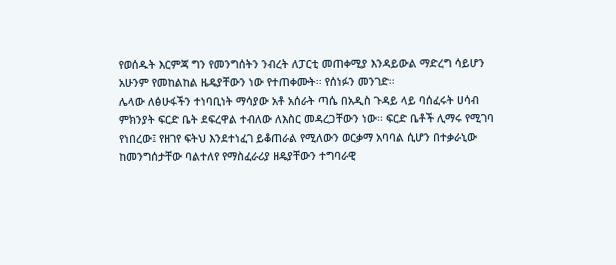የወሰዱት እርምጃ ግን የመንግሰትን ንብረት ለፓርቲ መጠቀሚያ እንዳይውል ማድረግ ሳይሆን አሁንም የመከልከል ዜዴያቸውን ነው የተጠቀሙት፡፡ የሰነፉን መንገድ፡፡
ሌላው ለፅሁፋችን ተነባቢነት ማሳያው አቶ አሰራት ጣሴ በአዲስ ጉዳይ ላይ ባሰፈሩት ሀሳብ ምክንያት ፍርድ ቤት ደፍረዋል ተብለው ለእስር መዳረጋቸውን ነው፡፡ ፍርድ ቤቶች ሊማሩ የሚገባ የነበረው፤ የዘገየ ፍትህ እንደተነፈገ ይቆጠራል የሚለውን ወርቃማ አባባል ሲሆን በተቃራኒው ከመንግሰታቸው ባልተለየ የማስፈራሪያ ዘዴያቸውን ተግባራዊ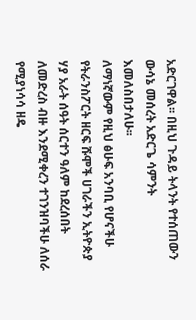አድርገዋል፡፡ በዚህ ጉዳይ ትላንት የተሰጠውን ውሳኔ መሰረት አድርጌ ሳምንት እመለስበታለሁ፡፡
ለማነኛውም የዚህ ፅሁፍ አንባቢ የሆናችሁ የትራንስፖርት ዘርፍ ሹሞች ሀገራችን ኢትዮጵያ ሃያ አራት ሰዓት ሰርተን ዓለም ከደረሰበት ለመድረስ ብዙ እንደሚቀረን ተገንዝባችሁ ለሰራ የሚያነሳሳ ዘዴ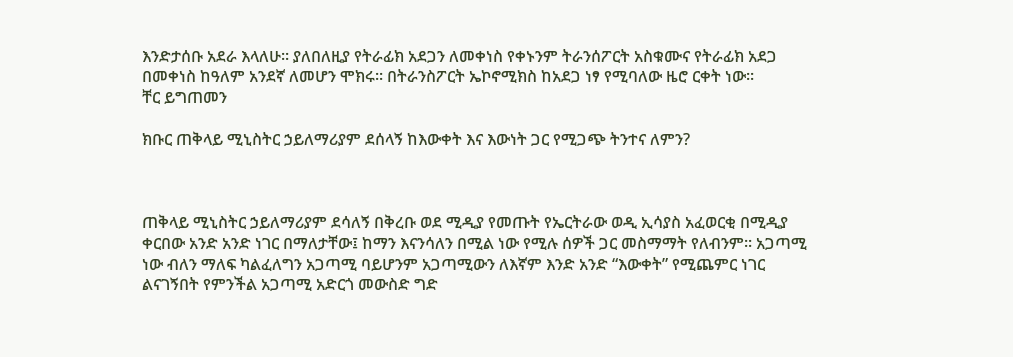እንድታሰቡ አደራ እላለሁ፡፡ ያለበለዚያ የትራፊክ አደጋን ለመቀነስ የቀኑንም ትራንሰፖርት አስቁሙና የትራፊክ አደጋ በመቀነስ ከዓለም አንደኛ ለመሆን ሞክሩ፡፡ በትራንስፖርት ኤኮኖሚክስ ከአደጋ ነፃ የሚባለው ዜሮ ርቀት ነው፡፡
ቸር ይግጠመን

ክቡር ጠቅላይ ሚኒስትር ኃይለማሪያም ደሰላኝ ከእውቀት እና እውነት ጋር የሚጋጭ ትንተና ለምን?



ጠቅላይ ሚኒስትር ኃይለማሪያም ደሳለኝ በቅረቡ ወደ ሚዲያ የመጡት የኤርትራው ወዲ ኢሳያስ አፈወርቂ በሚዲያ ቀርበው አንድ አንድ ነገር በማለታቸው፤ ከማን እናንሳለን በሚል ነው የሚሉ ሰዎች ጋር መስማማት የለብንም፡፡ አጋጣሚ ነው ብለን ማለፍ ካልፈለግን አጋጣሚ ባይሆንም አጋጣሚውን ለእኛም እንድ አንድ “እውቀት” የሚጨምር ነገር ልናገኝበት የምንችል አጋጣሚ አድርጎ መውስድ ግድ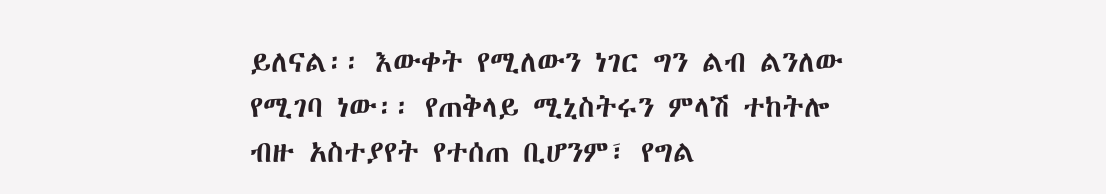ይለናል፡፡ እውቀት የሚለውን ነገር ግን ልብ ልንለው የሚገባ ነው፡፡ የጠቅላይ ሚኒስትሩን ምላሽ ተከትሎ ብዙ አስተያየት የተሰጠ ቢሆንም፣ የግል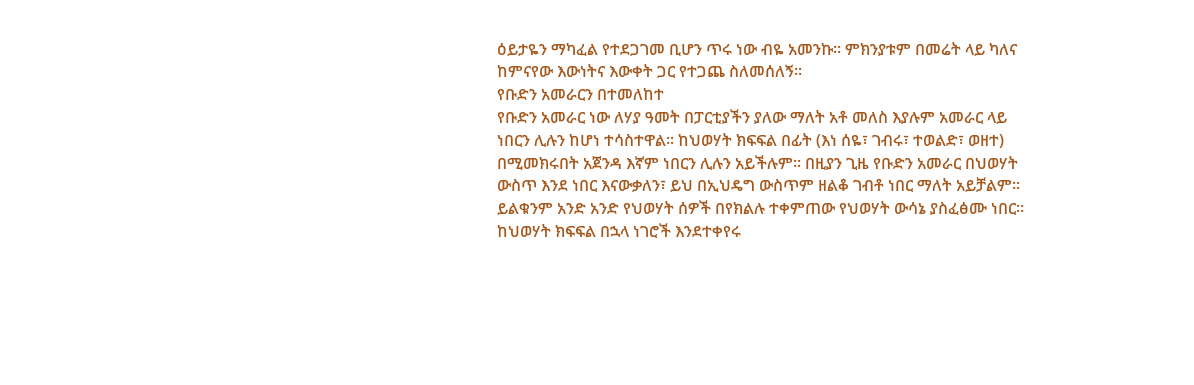ዕይታዬን ማካፈል የተደጋገመ ቢሆን ጥሩ ነው ብዬ አመንኩ፡፡ ምክንያቱም በመሬት ላይ ካለና ከምናየው እውነትና እውቀት ጋር የተጋጨ ስለመሰለኝ፡፡
የቡድን አመራርን በተመለከተ
የቡድን አመራር ነው ለሃያ ዓመት በፓርቲያችን ያለው ማለት አቶ መለስ እያሉም አመራር ላይ ነበርን ሊሉን ከሆነ ተሳስተዋል፡፡ ከህወሃት ክፍፍል በፊት (እነ ሰዬ፣ ገብሩ፣ ተወልድ፣ ወዘተ) በሚመክሩበት አጀንዳ እኛም ነበርን ሊሉን አይችሉም፡፡ በዚያን ጊዜ የቡድን አመራር በህወሃት ውስጥ እንደ ነበር እናውቃለን፣ ይህ በኢህዴግ ውስጥም ዘልቆ ገብቶ ነበር ማለት አይቻልም፡፡ ይልቁንም አንድ አንድ የህወሃት ሰዎች በየክልሉ ተቀምጠው የህወሃት ውሳኔ ያስፈፅሙ ነበር፡፡ ከህወሃት ክፍፍል በኋላ ነገሮች እንደተቀየሩ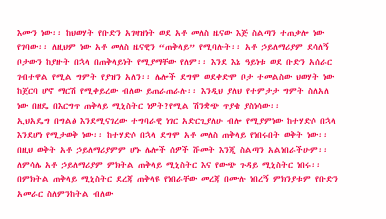እሙን ነው፡፡ ከህወሃት የቡድን አገዛዝነት ወደ አቶ መለስ ዜናው እጅ ስልጣን ተጠቃሎ ነው የገባው፡፡ ለዚህም ነው አቶ መለስ ዜናዊን “ጠቅላይ” የሚባሉት፡፡ አቶ ኃይለማሪያም ደሳለኝ ቦታውን ከያዙት በኋላ በጠቅላይነት የሚያማቸው የለም፡፡ እንደ እኔ ዓይነቱ ወደ ቡድን አሰራር ገብተዋል የሚል ግምት የያዝን አለን፡፡ ሌሎች ደግሞ ወደቀድሞ ቦታ ተመልስው ህወሃት ነው ከጀርባ ሆኖ ማርሽ የሚቀይረው ብለው ይጠራጠራሉ፡፡ እንዲህ ያለህ የተምታታ ግምት ስለአለ ነው በዘዴ በእርግጥ ጠቅላይ ሚኒስትር ነዎት?የሚል ሽንቋጭ ጥያቄ ያስነሳው፡፡
ኢህአዴግ በግልፅ እንደሚናገረው ተግባራዊ ነገር አድርጊያለሁ ብሎ የሚያምነው ከተሃድሶ በኋላ እንደሆነ የሚታወቅ ነው፡፡ ከተሃድሶ በኋላ ደግሞ አቶ መለስ ጠቅላይ የነበሩበት ወቅት ነው፡፡ በዚህ ወቅት አቶ ኃይለማሪያምም ሆኑ ሌሎች ሰዎች ሹመት እንጂ ስልጣን አልነበራችሁም፡፡ ለምሳሌ አቶ ኃይለማሪያም ምክትል ጠቅላይ ሚኒስትር እና የውጭ ጉዳይ ሚኒስትር ነበሩ፡፡ በምክትል ጠቅላይ ሚኒስትር ደረጃ ጠቅላዩ የነበራቸው መረጃ በሙሉ ነበረኝ ምክንያቱም የቡድን አመራር ስለምንከትል ብለው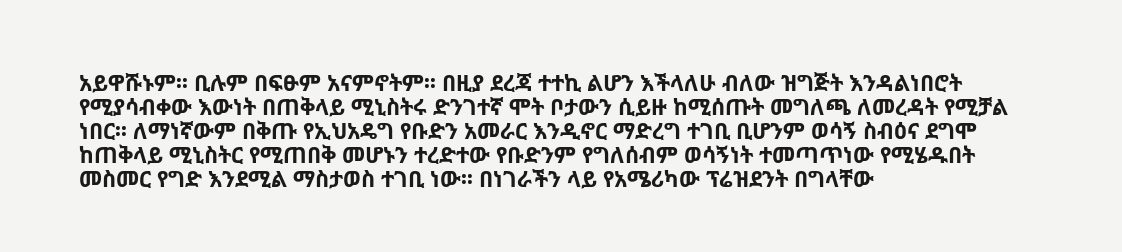አይዋሹኑም፡፡ ቢሉም በፍፁም አናምኖትም፡፡ በዚያ ደረጃ ተተኪ ልሆን እችላለሁ ብለው ዝግጅት እንዳልነበሮት የሚያሳብቀው እውነት በጠቅላይ ሚኒስትሩ ድንገተኛ ሞት ቦታውን ሲይዙ ከሚሰጡት መግለጫ ለመረዳት የሚቻል ነበር፡፡ ለማነኛውም በቅጡ የኢህአዴግ የቡድን አመራር እንዲኖር ማድረግ ተገቢ ቢሆንም ወሳኝ ስብዕና ደግሞ ከጠቅላይ ሚኒስትር የሚጠበቅ መሆኑን ተረድተው የቡድንም የግለሰብም ወሳኝነት ተመጣጥነው የሚሄዱበት መስመር የግድ እንደሚል ማስታወስ ተገቢ ነው፡፡ በነገራችን ላይ የአሜሪካው ፕሬዝደንት በግላቸው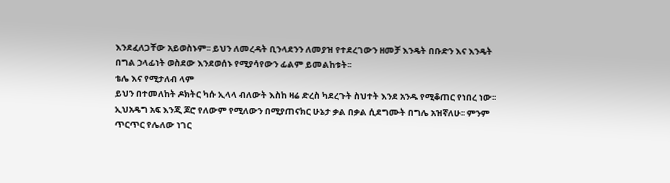እንደፈለጋቸው አይወስኑም፡፡ ይህን ለመረዳት ቢንላደንን ለመያዝ የተደረገውን ዘመቻ እንዴት በቡድን እና እንዴት በግል ኃላፊነት ወስደው እንደወሰኑ የሚያሳየውን ፊልም ይመልከቱት፡፡
ቴሌ እና የሚታለብ ላም
ይህን በተመለከት ዶክትር ካሱ ኢላላ ብለውት እስከ ዛሬ ድረስ ካደረጉት ስህተት እንደ አንዱ የሚቆጠር የነበረ ነው፡፡ ኢህአዴግ አፍ እንጂ ጆሮ የለውም የሚለውን በሚያጠናክር ሁኔታ ቃል በቃል ሲደግሙት በግሌ አዝኛለሁ፡፡ ምንም ጥርጥር የሌለው ነገር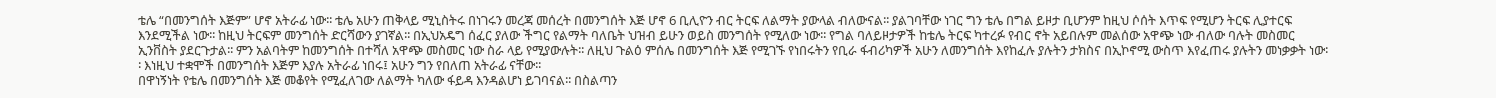ቴሌ “በመንግሰት እጅም” ሆኖ አትራፊ ነው፡፡ ቴሌ አሁን ጠቅላይ ሚኒስትሩ በነገሩን መረጃ መሰረት በመንግሰት እጅ ሆኖ 6 ቢሊዮን ብር ትርፍ ለልማት ያውላል ብለውናል፡፡ ያልገባቸው ነገር ግን ቴሌ በግል ይዞታ ቢሆንም ከዚህ ሶሰት እጥፍ የሚሆን ትርፍ ሊያተርፍ እንደሚችል ነው፡፡ ከዚህ ትርፍም መንግሰት ድርሻውን ያገኛል፡፡ በኢህአዴግ ሰፈር ያለው ችግር የልማት ባለቤት ህዝብ ይሁን ወይስ መንግሰት የሚለው ነው፡፡ የግል ባለይዞታዎች ከቴሌ ትርፍ ካተረፉ የብር ኖት አይበሉም መልሰው አዋጭ ነው ብለው ባሉት መስመር ኢንቨስት ያደርጉታል፡፡ ምን አልባትም ከመንግሰት በተሻለ አዋጭ መስመር ነው ስራ ላይ የሚያውሉት፡፡ ለዚህ ጉልዕ ምሰሌ በመንግሰት እጅ የሚገኙ የነበሩትን የቢራ ፋብሪካዎች አሁን ለመንግሰት እየከፈሉ ያሉትን ታክስና በኢኮኖሚ ውስጥ እየፈጠሩ ያሉትን መነቃቃት ነው፡፡ እነዚህ ተቋሞች በመንግሰት እጅም እያሉ አትራፊ ነበሩ፤ አሁን ግን የበለጠ አትራፊ ናቸው፡፡
በዋነኝነት የቴሌ በመንግሰት እጅ መቆየት የሚፈለገው ለልማት ካለው ፋይዳ እንዳልሆነ ይገባናል፡፡ በስልጣን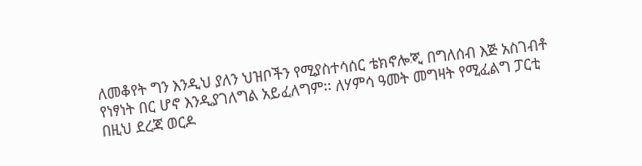ለመቆየት ግን እንዲህ ያለን ህዝቦችን የሚያስተሳሰር ቴክኖሎጂ በግለሰብ እጅ አስገብቶ የነፃነት በር ሆኖ እንዲያገለግል አይፈለግም፡፡ ለሃምሳ ዓመት መግዛት የሚፈልግ ፓርቲ በዚህ ደረጃ ወርዶ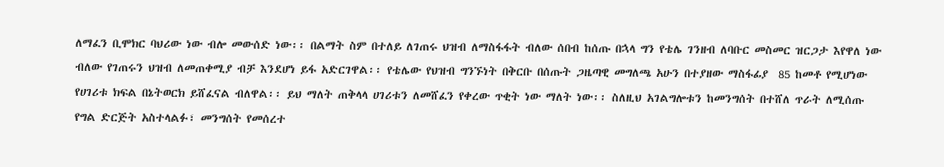ለማፈን ቢሞክር ባህሪው ነው ብሎ መውሰድ ነው፡፡ በልማት ስም በተለይ ለገጠሩ ህዝብ ለማስፋፋት ብለው ሰበብ ከሰጡ በኋላ ግን የቴሌ ገንዘብ ለባቡር መስመር ዝርጋታ እየዋለ ነው ብለው የገጠሩን ህዝብ ለመጠቀሚያ ብቻ እንደሆነ ይፋ አድርገዋል፡፡ የቴሌው የህዝብ ግንኙነት በቅርቡ በሰጡት ጋዜጣዊ መግለጫ አሁን በተያዘው ማስፋፊያ  85 ከመቶ የሚሆነው የሀገሪቱ ክፍል በኔትወርክ ይሸፈናል ብለዋል፡፡ ይህ ማለት ጠቅላላ ሀገሪቱን ለመሸፈን የቀረው ጥቂት ነው ማለት ነው፡፡ ስለዚህ አገልግሎቱን ከመንግሰት በተሸለ ጥራት ለሚሰጡ የግል ድርጅት አስተላልፉ፣ መንግሰት የመሰረተ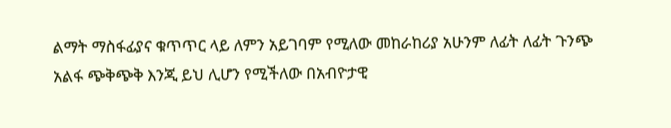ልማት ማስፋፊያና ቁጥጥር ላይ ለምን አይገባም የሚለው መከራከሪያ አሁንም ለፊት ለፊት ጉንጭ አልፋ ጭቅጭቅ እንጂ ይህ ሊሆን የሚችለው በአብዮታዊ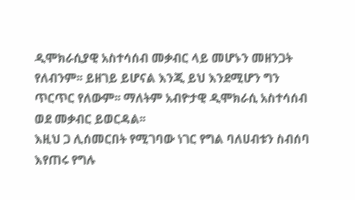ዲሞክራሲያዊ አስተሳሰብ መቃብር ላይ መሆኑን መዘንጋት የለብንም፡፡ ይዘገይ ይሆናል እንጂ ይህ እንደሚሆን ግን ጥርጥር የለውም፡፡ ማለትም አብዮታዊ ዲሞክራሲ አስተሳሰብ ወደ መቃብር ይወርዳል፡፡
እዚህ ጋ ሊሰመርበት የሚገባው ነገር የግል ባለሀብቱን ስብሰባ እየጠሩ የግሉ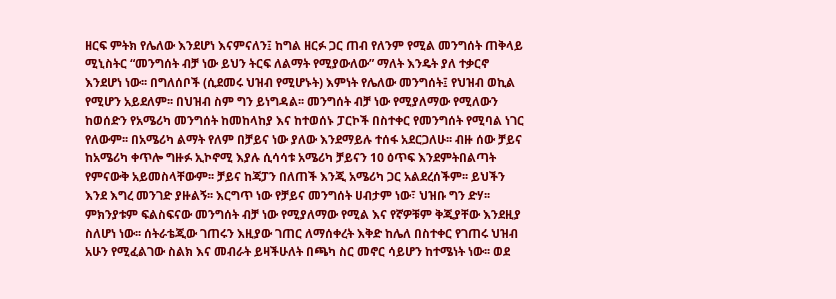ዘርፍ ምትክ የሌለው እንደሆነ እናምናለን፤ ከግል ዘርፉ ጋር ጠብ የለንም የሚል መንግሰት ጠቅላይ ሚኒስትር “መንግሰት ብቻ ነው ይህን ትርፍ ለልማት የሚያውለው” ማለት እንዴት ያለ ተቃርኖ እንደሆነ ነው፡፡ በግለሰቦች (ሲደመሩ ህዝብ የሚሆኑት) እምነት የሌለው መንግሰት፤ የህዝብ ወኪል የሚሆን አይደለም፡፡ በህዝብ ስም ግን ይነግዳል፡፡ መንግሰት ብቻ ነው የሚያለማው የሚለውን ከወሰድን የአሜሪካ መንግሰት ከመከላከያ እና ከተወሰኑ ፓርኮች በስተቀር የመንግሰት የሚባል ነገር የለውም፡፡ በአሜሪካ ልማት የለም በቻይና ነው ያለው እንደማይሉ ተሰፋ አደርጋለሁ፡፡ ብዙ ሰው ቻይና ከአሜሪካ ቀጥሎ ግዙፉ ኢኮኖሚ እያሉ ሲሳሳቱ አሜሪካ ቻይናን 10 ዕጥፍ እንደምትበልጣት የምናውቅ አይመስላቸውም፡፡ ቻይና ከጃፓን በለጠች እንጂ አሜሪካ ጋር አልደረሰችም፡፡ ይህችን እንደ እግረ መንገድ ያዙልኝ፡፡ እርግጥ ነው የቻይና መንግሰት ሀብታም ነው፣ ህዝቡ ግን ድሃ፡፡ ምክንያቱም ፍልስፍናው መንግሰት ብቻ ነው የሚያለማው የሚል እና የኛዎቹም ቅጂያቸው እንደዚያ ስለሆነ ነው፡፡ ሰትራቴጂው ገጠሩን እዚያው ገጠር ለማሰቀረት እቅድ ከሌለ በስተቀር የገጠሩ ህዝብ አሁን የሚፈልገው ስልክ እና መብራት ይዛችሁለት በጫካ ስር መኖር ሳይሆን ከተሜነት ነው፡፡ ወደ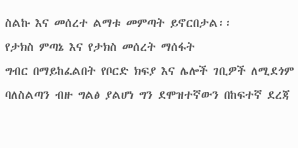ስልኩ እና መሰረተ ልማቱ መምጣት ይኖርበታል፡፡
የታክስ ምጣኔ እና የታክስ መሰረት ማሰፋት
ግብር በማይከፈልበት የቦርድ ክፍያ እና ሌሎች ገቢዎች ለሚደጎም ባለስልጣን ብዙ ግልፅ ያልሆነ ግን ደሞዝተኛውን በከፍተኛ ደረጃ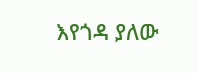እየጎዳ ያለው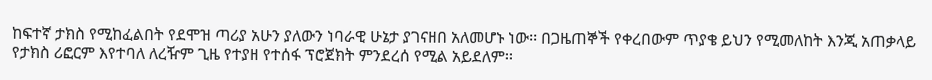ከፍተኛ ታክስ የሚከፈልበት የደሞዝ ጣሪያ አሁን ያለውን ነባራዊ ሁኔታ ያገናዘበ አለመሆኑ ነው፡፡ በጋዜጠኞች የቀረበውም ጥያቄ ይህን የሚመለከት እንጂ አጠቃላይ የታክስ ሪፎርም እየተባለ ለረዥም ጊዜ የተያዘ የተሰፋ ፕሮጀክት ምንደረሰ የሚል አይደለም፡፡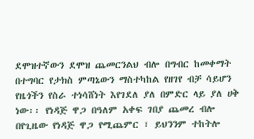ደሞዝተኛውን ደሞዝ ጨመርንልህ ብሎ በግብር ከመቀማት በተግባር የታክስ ምጣኔውን ማስተካከል የዘገየ ብቻ ሳይሆን የዜጎችን የስራ ተነሳሸነት እየገደለ ያለ በምድር ላይ ያለ ሀቅ ነው፡፡ የነዳጅ ዋጋ በዓለም አቀፍ ገበያ ጨመረ ብሎ በየጊዜው የነዳጅ ዋጋ የሚጨምር ፣ ይህንንም ተከትሎ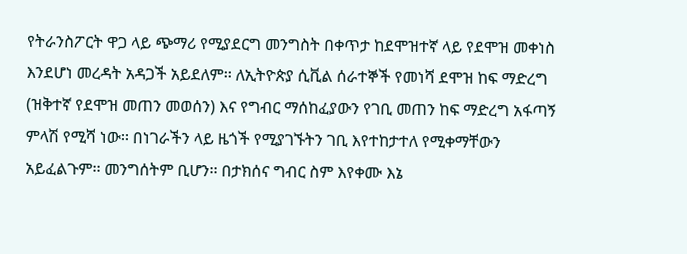የትራንስፖርት ዋጋ ላይ ጭማሪ የሚያደርግ መንግስት በቀጥታ ከደሞዝተኛ ላይ የደሞዝ መቀነስ እንደሆነ መረዳት አዳጋች አይደለም፡፡ ለኢትዮጵያ ሲቪል ሰራተኞች የመነሻ ደሞዝ ከፍ ማድረግ (ዝቅተኛ የደሞዝ መጠን መወሰን) እና የግብር ማሰከፈያውን የገቢ መጠን ከፍ ማድረግ አፋጣኝ ምላሽ የሚሻ ነው፡፡ በነገራችን ላይ ዜጎች የሚያገኙትን ገቢ እየተከታተለ የሚቀማቸውን አይፈልጉም፡፡ መንግሰትም ቢሆን፡፡ በታክሰና ግብር ስም እየቀሙ እኔ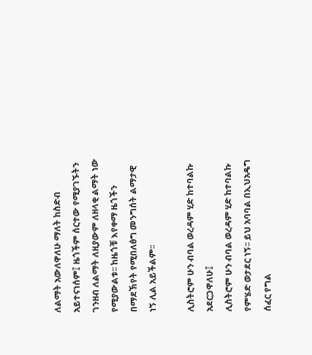ለልማት አውለዋለሁ ማለት ከስድብ አይተናነሰም፤ ዜጎችም ሰርተው የሚያገኙትን ገንዘብ ለልማት ለዚያውም ለዘላቂ ልማት ነው የሚያውልቱ፡፡ ከዜጎቹ እየቀማ ዜጎችን በማደኽየት የሚበለፅግ መንግሰት ልማታዊ ነኝ ሊል አይችልም፡፡

ሊስትሮም ሁን ብባል ወረዳም ሂድ ከተባልኩ አደርጋዋለሁ፤
ሊስትሮም ሁን ብባል ወረዳም ሂድ ከተባልኩ የምሄድ ወታደር ነኝ፡፡ ይህ አባባል በኢህአዴግ ሰፈር የግል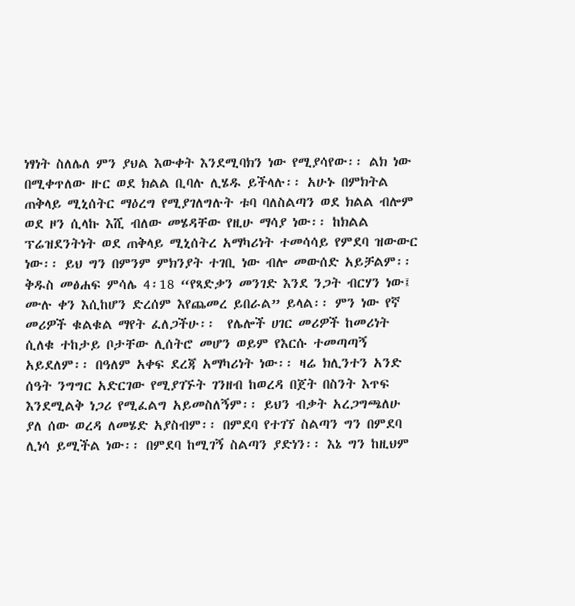ነፃነት ስለሌለ ምን ያህል እውቀት እንደሚባክን ነው የሚያሳየው፡፡ ልክ ነው በሚቀጥለው ዙር ወደ ክልል ቢባሉ ሊሄዱ ይችላሉ፡፡ አሁኑ በምክትል ጠቅላይ ሚኒሰትር ማዕረግ የሚያገለግሉት ቱባ ባለስልጣን ወደ ክልል ብሎም ወደ ዞን ሲላኩ እሺ ብለው መሄዳቸው የዚሁ ማሳያ ነው፡፡ ከክልል ፕሬዝደንትነት ወደ ጠቅላይ ሚኒሰትረ አማካሪነት ተመሳሳይ የምደባ ዝውውር ነው፡፡ ይህ ግን በምንም ምክንያት ተገቢ ነው ብሎ መውሰድ አይቻልም፡፡ ቅዱስ መፅሐፍ ምሳሌ 4፡18 “የጻድቃን መንገድ እንደ ንጋት ብርሃን ነው፤ ሙሉ ቀን እሲከሆን ድረሰም እየጨመረ ይበራል” ይላል፡፡ ምን ነው የኛ መሪዎች ቁልቁል ማየት ፈለጋችሁ፡፡  የሌሎች ሀገር መሪዎች ከመሪነት ሲለቁ ተከታይ ቦታቸው ሊሰትሮ መሆን ወይም የእርሱ ተመጣጣኝ አይደለም፡፡ በዓለም አቀፍ ደረጃ አማካሪነት ነው፡፡ ዛሬ ክሊንተን አንድ ሰዓት ንግግር አድርገው የሚያገኙት ገንዘብ ከወረዳ በጀት በስንት እጥፍ እንደሚልቅ ነጋሪ የሚፈልግ አይመስለኝም፡፡ ይህን ብቃት አረጋግጫለሁ ያለ ሰው ወረዳ ለመሄድ አያስብም፡፡ በምደባ የተገኘ ስልጣን ግን በምደባ ሊነሳ ይሚችል ነው፡፡ በምደባ ከሚገኝ ስልጣን ያድነን፡፡ እኔ ግን ከዚህም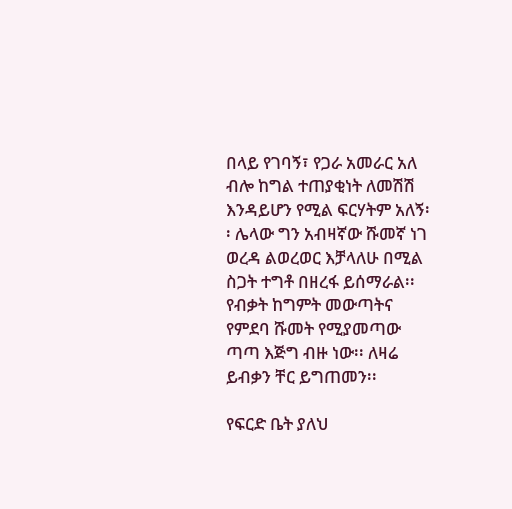በላይ የገባኝ፣ የጋራ አመራር አለ ብሎ ከግል ተጠያቂነት ለመሽሽ እንዳይሆን የሚል ፍርሃትም አለኝ፡፡ ሌላው ግን አብዛኛው ሹመኛ ነገ ወረዳ ልወረወር እቻላለሁ በሚል ስጋት ተግቶ በዘረፋ ይሰማራል፡፡ የብቃት ከግምት መውጣትና የምደባ ሹመት የሚያመጣው ጣጣ እጅግ ብዙ ነው፡፡ ለዛሬ ይብቃን ቸር ይግጠመን፡፡

የፍርድ ቤት ያለህ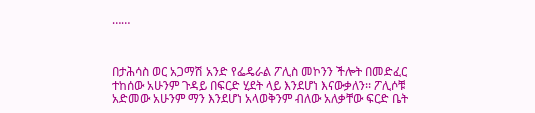……



በታሕሳስ ወር አጋማሽ አንድ የፌዴራል ፖሊስ መኮንን ችሎት በመድፈር ተከሰው አሁንም ጉዳይ በፍርድ ሂደት ላይ እንደሆነ እናውቃለን፡፡ ፖሊሶቹ አድመው አሁንም ማን እንደሆነ አላወቅንም ብለው አለቃቸው ፍርድ ቤት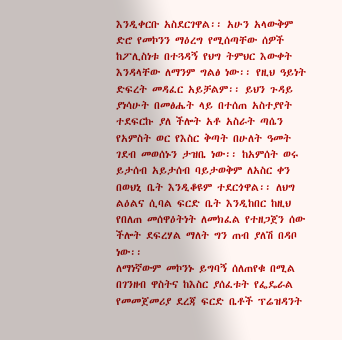እንዲቀርቡ አስደርገዋል፡፡ አሁን አላውቅም ድሮ የመኮንን ማዕረግ የሚሰጣቸው ሰዎች ከፖሊስነቱ በተጓዳኝ የህግ ትምህር እውቀት እንዳላቸው ለማንም ግልፅ ነው፡፡ የዚህ ዓይነት ድፍረት መዳፈር አይቻልም፡፡ ይህን ጉዳይ ያነሳሁት በመፅሔት ላይ በተሰጠ አስተያየት ተደፍርኩ ያለ ችሎት አቶ አስራት ጣሴን የአምስት ወር የእስር ቅጣት በሁለት ዓመት ገደብ መወሰኑን ታዝቤ ነው፡፡ ከአምሰት ወሩ ይታሰብ አይታሰብ ባይታወቅም ለአስር ቀን በወህኒ ቤት እንዲቆዩም ተደርጎዋል፡፡ ለህግ ልዕልና ሲባል ፍርድ ቤት እንዲከበር ከዚህ የበለጠ መሰዋዕትነት ለመክፈል የተዘጋጀን ሰው ችሎት ደፍረሃል ማለት ግን ጠብ ያለሽ በዳቦ ነው፡፡
ለማነኛውም መኮንኑ ይግባኝ ሰለጠየቁ በሚል በገንዘብ ዋስትና ከእስር ያሰፈቱት የፌዴራል የመመጀመሪያ ደረጃ ፍርድ ቤቶች ፕሬዝዳንት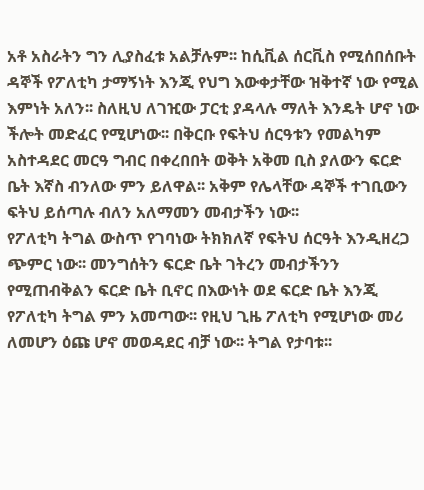አቶ አስራትን ግን ሊያስፈቱ አልቻሉም፡፡ ከሲቪል ሰርቪስ የሚሰበሰቡት ዳኞች የፖለቲካ ታማኝነት እንጂ የህግ እውቀታቸው ዝቅተኛ ነው የሚል እምነት አለን፡፡ ስለዚህ ለገዢው ፓርቲ ያዳላሉ ማለት እንዴት ሆኖ ነው ችሎት መድፈር የሚሆነው፡፡ በቅርቡ የፍትህ ሰርዓቱን የመልካም አስተዳደር መርዓ ግብር በቀረበበት ወቅት አቅመ ቢስ ያለውን ፍርድ ቤት እኛስ ብንለው ምን ይለዋል፡፡ አቅም የሌላቸው ዳኞች ተገቢውን ፍትህ ይሰጣሉ ብለን አለማመን መብታችን ነው፡፡
የፖለቲካ ትግል ውስጥ የገባነው ትክክለኛ የፍትህ ሰርዓት እንዲዘረጋ ጭምር ነው፡፡ መንግሰትን ፍርድ ቤት ገትረን መብታችንን የሚጠብቅልን ፍርድ ቤት ቢኖር በእውነት ወደ ፍርድ ቤት እንጂ የፖለቲካ ትግል ምን አመጣው፡፡ የዚህ ጊዜ ፖለቲካ የሚሆነው መሪ ለመሆን ዕጩ ሆኖ መወዳደር ብቻ ነው፡፡ ትግል የታባቱ፡፡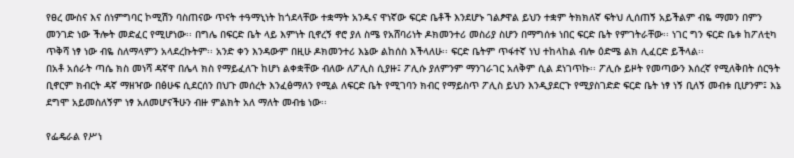የፀረ ሙስና እና ሰነምግባር ኮሚሽን ባስጠናው ጥናት ተዓማኒነት ከጎደላቸው ተቋማት አንዱና ዋነኛው ፍርድ ቤቶች እንደሆኑ ገልፆዋል ይህን ተቋም ትክክለኛ ፍትህ ሊሰጠኝ አይችልም ብዬ ማመን በምን መንገድ ነው ችሎት መድፈር የሚሆነው፡፡ በግሌ በፍርድ ቤት ላይ እምነት ቢኖረኝ ኖሮ ያለ ስሜ የአሸባሪነት ዶክመንተሪ መስሪያ ስሆን በማግሰቱ ነበር ፍርድ ቤት የምገትራቸው፡፡ ነገር ግን ፍርድ ቤቱ ከፖለቲካ ጥቅሻ ነፃ ነው ብዬ ስለማላምን አላደረኩትም፡፡ አንድ ቀን እንዳውም በዚሁ ዶክመንተሪ እኔው ልከሰስ እችላለሁ፡፡ ፍርድ ቤትም ጥፋተኛ ነህ ተከላከል ብሎ ዕድሜ ልክ ሊፈርድ ይችላል፡፡
በአቶ አሰራት ጣሴ ክስ መነሻ ዳኛዋ በሌላ ክስ የማይፈለጉ ከሆነ ልቀቋቸው ብለው ለፖሊስ ሲያዙ፤ ፖሊሱ ያለምንም ማንገራገር አለቅም ሲል ደነገጥኩ፡፡ ፖሊሱ ይዞት የመጣውን እሰረኛ የሚለቅበት ሰርዓት ቢኖርም ክብርት ዳኛ ማዘዣው በፅሁፍ ሲደርሰን በህጉ መሰረት እንፈፅማለን የሚል ለፍርድ ቤት የሚገባን ክብር የማይስጥ ፖሊስ ይህን እንዲያደርጉ የሚያስገድድ ፍርድ ቤት ነፃ ነኝ ቢለኝ መብቱ ቢሆንም፤ እኔ ደግሞ አይመስለኝም ነፃ አለመሆናችሁን ብዙ ምልክት አለ ማለት መብቴ ነው፡፡

የፌዴራል የሥነ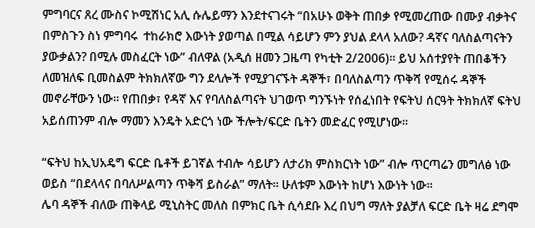ምግባርና ጸረ ሙስና ኮሚሽነር አሊ ሱሌይማን እንደተናገሩት “በአሁኑ ወቅት ጠበቃ የሚመረጠው በሙያ ብቃትና በምስጉን ስነ ምግባሩ  ተከራክሮ እውነት ያወጣል በሚል ሳይሆን ምን ያህል ደላላ አለው? ዳኛና ባለስልጣናትን ያውቃልን? በሚሉ መስፈርት ነው” ብለዋል (አዲሰ ዘመን ጋዜጣ የካቲት 2/2006)፡፡ ይህ አሰተያየት ጠበቆችን ለመዝለፍ ቢመስልም ትክክለኛው ግን ደላሎች የሚያገናኙት ዳኞች፣ በባለስልጣን ጥቅሻ የሚሰሩ ዳኞች መኖራቸውን ነው፡፡ የጠበቃ፣ የዳኛ እና የባለስልጣናት ህገወጥ ግንኙነት የሰፈነበት የፍትህ ሰርዓት ትክክለኛ ፍትህ አይሰጠንም ብሎ ማመን እንዴት አድርጎ ነው ችሎት/ፍርድ ቤትን መድፈር የሚሆነው፡፡

“ፍትህ ከኢህአዴግ ፍርድ ቤቶች ይገኛል ተብሎ ሳይሆን ለታሪክ ምስክርነት ነው” ብሎ ጥርጣሬን መግለፅ ነው ወይስ “በደላላና በባለሥልጣን ጥቅሻ ይስራል” ማለት፡፡ ሁለቱም እውነት ከሆነ እውነት ነው፡፡
ሌባ ዳኞች ብለው ጠቅላይ ሚኒስትር መለስ በምክር ቤት ሲሳደቡ እረ በህግ ማለት ያልቻለ ፍርድ ቤት ዛሬ ደግሞ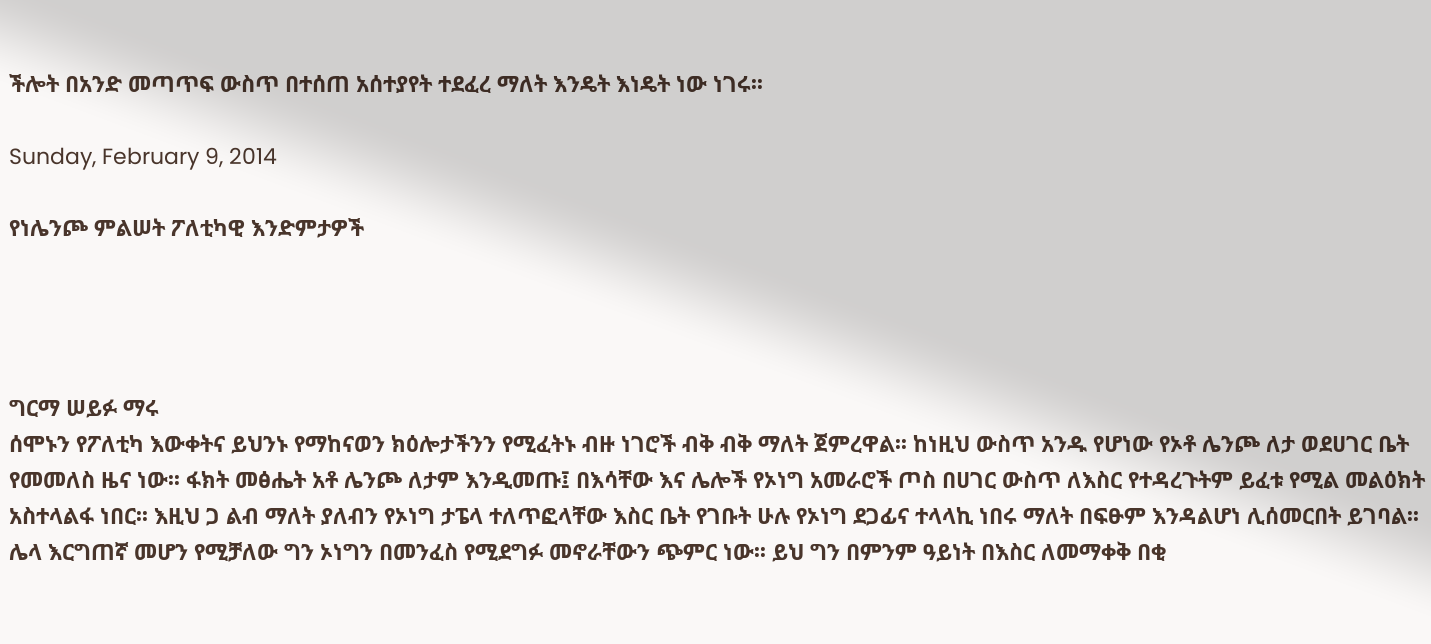ችሎት በአንድ መጣጥፍ ውስጥ በተሰጠ አሰተያየት ተደፈረ ማለት እንዴት እነዴት ነው ነገሩ፡፡

Sunday, February 9, 2014

የነሌንጮ ምልሠት ፖለቲካዊ እንድምታዎች




ግርማ ሠይፉ ማሩ
ሰሞኑን የፖለቲካ እውቀትና ይህንኑ የማከናወን ክዕሎታችንን የሚፈትኑ ብዙ ነገሮች ብቅ ብቅ ማለት ጀምረዋል፡፡ ከነዚህ ውስጥ አንዱ የሆነው የኦቶ ሌንጮ ለታ ወደሀገር ቤት የመመለስ ዜና ነው፡፡ ፋክት መፅሔት አቶ ሌንጮ ለታም እንዲመጡ፤ በእሳቸው እና ሌሎች የኦነግ አመራሮች ጦስ በሀገር ውስጥ ለእስር የተዳረጉትም ይፈቱ የሚል መልዕክት አስተላልፋ ነበር፡፡ እዚህ ጋ ልብ ማለት ያለብን የኦነግ ታፔላ ተለጥፎላቸው እስር ቤት የገቡት ሁሉ የኦነግ ደጋፊና ተላላኪ ነበሩ ማለት በፍፁም እንዳልሆነ ሊሰመርበት ይገባል፡፡ ሌላ እርግጠኛ መሆን የሚቻለው ግን ኦነግን በመንፈስ የሚደግፉ መኖራቸውን ጭምር ነው፡፡ ይህ ግን በምንም ዓይነት በእስር ለመማቀቅ በቂ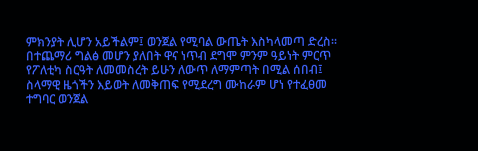ምክንያት ሊሆን አይችልም፤ ወንጀል የሚባል ውጤት እስካላመጣ ድረስ፡፡ በተጨማሪ ግልፅ መሆን ያለበት ዋና ነጥብ ደግሞ ምንም ዓይነት ምርጥ የፖለቲካ ስርዓት ለመመስረት ይሁን ለውጥ ለማምጣት በሚል ሰበብ፤ ስላማዊ ዜጎችን እይወት ለመቅጠፍ የሚደረግ ሙከራም ሆነ የተፈፀመ ተግባር ወንጀል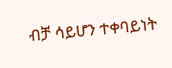ብቻ ሳይሆን ተቀባይነት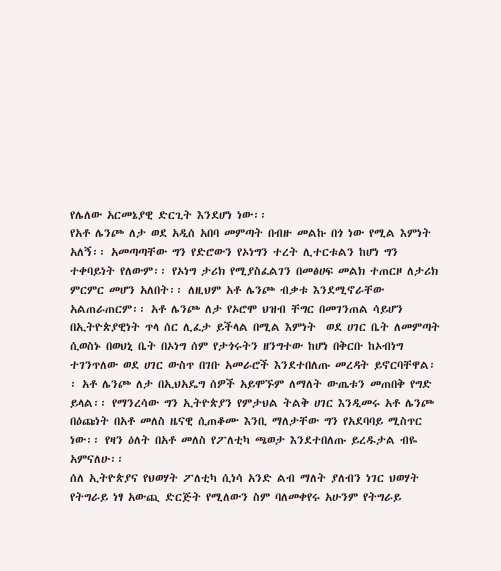የሌለው አርመኔያዊ ድርጊት እንደሆነ ነው፡፡
የአቶ ሌንጮ ለታ ወደ አዲሰ አበባ መምጣት በብዙ መልኩ በጎ ነው የሚል እምነት አለኝ፡፡ አመጣጣቸው ግን የድሮውን የኦነግን ተረት ሊተርቱልን ከሆነ ግን ተቀባይነት የለውም፡፡ የኦነግ ታሪክ የሚያስፈልገን በመፅሀፍ መልክ ተጠርዞ ለታሪክ ምርምር መሆን አለበት፡፡ ለዚህም አቶ ሌንጮ ብቃቱ እንደሚኖራቸው አልጠራጠርም፡፡ አቶ ሌንጮ ለታ የኦሮሞ ህዝብ ቸግር በመገንጠል ሳይሆን በኢትዮጵያዊነት ጥላ ሰር ሊፈታ ይችላል በሚል እምነት  ወደ ሀገር ቤት ለመምጣት ሲወስኑ በወህኒ ቤት በኦነግ ሰም የታጎሩትን ዘንግተው ከሆነ በቅርቡ ከኦብነግ ተገንጥለው ወደ ሀገር ውስጥ በገቡ አመራሮች እንደተበለጡ መረዳት ይኖርባቸዋል፡፡ አቶ ሌንጮ ለታ በኢህአዴግ ሰዎች አይሞኙም ለማለት ውጤቱን መጠበቅ የግድ ይላል፡፡ የማንረሳው ግን ኢትዮጵያን የምታህል ትልቅ ሀገር እንዲመሩ አቶ ሌንጮ በዕጩነት በአቶ መለስ ዜናዊ ሲጠቆሙ እንቢ ማለታቸው ግን የአደባባይ ሚስጥር ነው፡፡ የዛን ዕለት በአቶ መለስ የፖለቲካ ጫወታ እንደተበለጡ ይረዱታል ብዬ አምናለሁ፡፡
ሰለ ኢትዮጵያና የህወሃት ፖለቲካ ሲነሳ አንድ ልብ ማለት ያለብን ነገር ህወሃት የትግራይ ነፃ አውጪ ድርጅት የሚለውን ስም ባለመቀየሩ አሁንም የትግራይ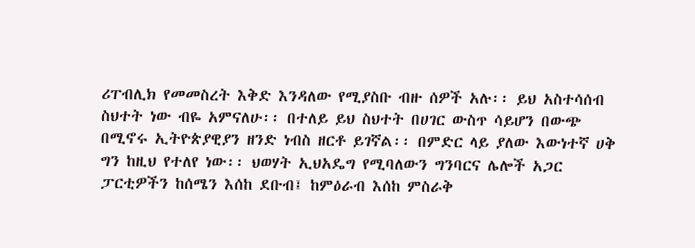ሪፐብሊክ የመመስረት እቅድ እንዳለው የሚያስቡ ብዙ ሰዎች አሉ፡፡ ይህ አስተሳሰብ ስህተት ነው ብዬ አምናለሁ፡፡ በተለይ ይህ ስህተት በሀገር ውስጥ ሳይሆን በውጭ በሚኖሩ ኢትዮጵያዊያን ዘንድ ነብስ ዘርቶ ይገኛል፡፡ በምድር ላይ ያለው እውነተኛ ሀቅ ግን ከዚህ የተለየ ነው፡፡ ህወሃት ኢህአዴግ የሚባለውን ግንባርና ሌሎች አጋር ፓርቲዎችን ከሰሜን እሰከ ደቡብ፤ ከምዕራብ እሰከ ምስራቅ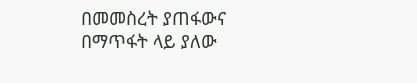በመመስረት ያጠፋውና በማጥፋት ላይ ያለው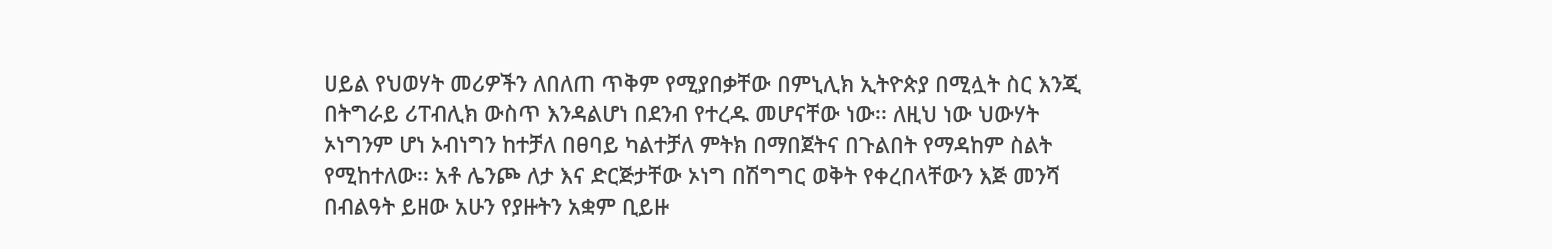ሀይል የህወሃት መሪዎችን ለበለጠ ጥቅም የሚያበቃቸው በምኒሊክ ኢትዮጵያ በሚሏት ስር እንጂ በትግራይ ሪፐብሊክ ውስጥ እንዳልሆነ በደንብ የተረዱ መሆናቸው ነው፡፡ ለዚህ ነው ህውሃት ኦነግንም ሆነ ኦብነግን ከተቻለ በፀባይ ካልተቻለ ምትክ በማበጀትና በጉልበት የማዳከም ስልት የሚከተለው፡፡ አቶ ሌንጮ ለታ እና ድርጅታቸው ኦነግ በሽግግር ወቅት የቀረበላቸውን እጅ መንሻ በብልዓት ይዘው አሁን የያዙትን አቋም ቢይዙ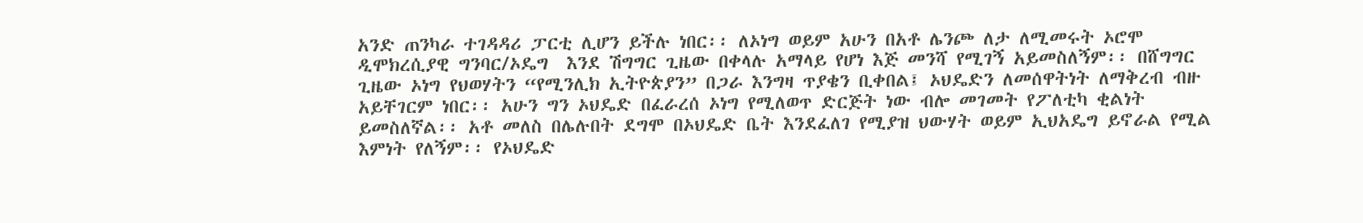አንድ ጠንካራ ተገዳዳሪ ፓርቲ ሊሆን ይችሉ ነበር፡፡ ለኦነግ ወይም አሁን በአቶ ሌንጮ ለታ ለሚመሩት ኦሮሞ ዲሞክረሲያዊ ግንባር/ኦዴግ  እንደ ሽግግር ጊዜው በቀላሉ አማላይ የሆነ እጅ መንሻ የሚገኝ አይመስለኝም፡፡ በሸግግር ጊዜው ኦነግ የህወሃትን “የሚንሊክ ኢትዮጵያን” በጋራ እንግዛ ጥያቄን ቢቀበል፤ ኦህዴድን ለመሰዋትነት ለማቅረብ ብዙ አይቸገርም ነበር፡፡ አሁን ግን ኦህዴድ በፈራረሰ ኦነግ የሚለወጥ ድርጅት ነው ብሎ መገመት የፖለቲካ ቂልነት ይመስለኛል፡፡ አቶ መለስ በሌሉበት ደግሞ በኦህዴድ ቤት እንደፈለገ የሚያዝ ህውሃት ወይም ኢህአዴግ ይኖራል የሚል እምነት የለኝም፡፡ የኦህዴድ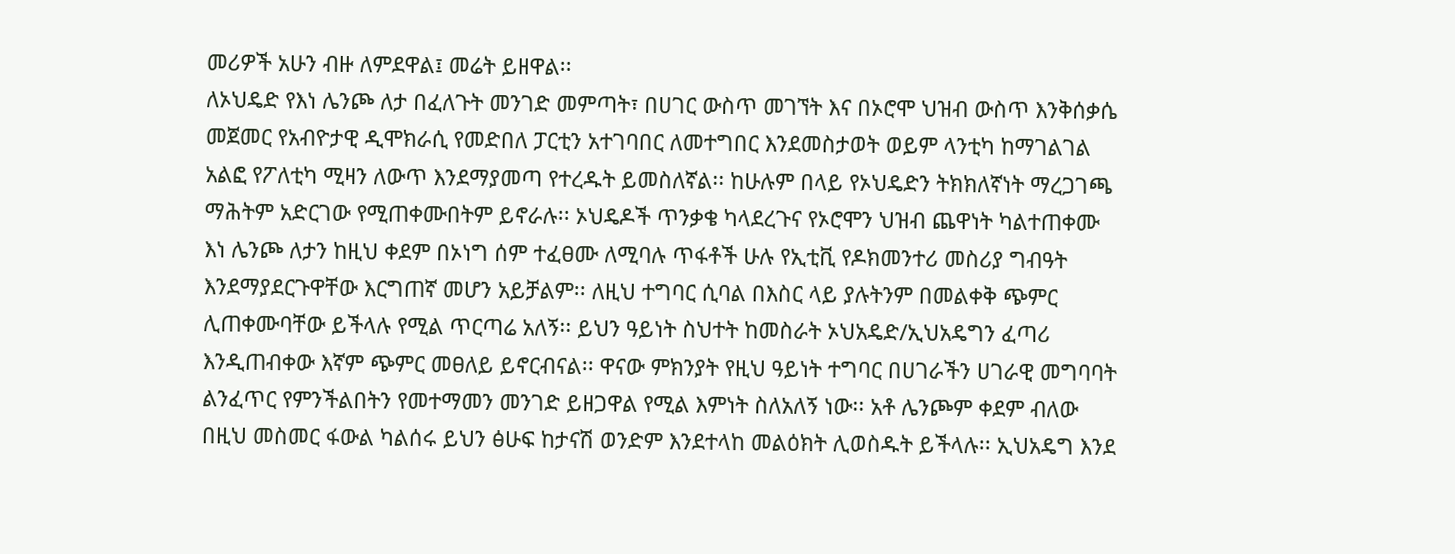መሪዎች አሁን ብዙ ለምደዋል፤ መሬት ይዘዋል፡፡
ለኦህዴድ የእነ ሌንጮ ለታ በፈለጉት መንገድ መምጣት፣ በሀገር ውስጥ መገኘት እና በኦሮሞ ህዝብ ውስጥ እንቅሰቃሴ መጀመር የአብዮታዊ ዲሞክራሲ የመድበለ ፓርቲን አተገባበር ለመተግበር እንደመስታወት ወይም ላንቲካ ከማገልገል አልፎ የፖለቲካ ሚዛን ለውጥ እንደማያመጣ የተረዱት ይመስለኛል፡፡ ከሁሉም በላይ የኦህዴድን ትክክለኛነት ማረጋገጫ ማሕትም አድርገው የሚጠቀሙበትም ይኖራሉ፡፡ ኦህዴዶች ጥንቃቄ ካላደረጉና የኦሮሞን ህዝብ ጨዋነት ካልተጠቀሙ እነ ሌንጮ ለታን ከዚህ ቀደም በኦነግ ሰም ተፈፀሙ ለሚባሉ ጥፋቶች ሁሉ የኢቲቪ የዶክመንተሪ መስሪያ ግብዓት እንደማያደርጉዋቸው እርግጠኛ መሆን አይቻልም፡፡ ለዚህ ተግባር ሲባል በእስር ላይ ያሉትንም በመልቀቅ ጭምር ሊጠቀሙባቸው ይችላሉ የሚል ጥርጣሬ አለኝ፡፡ ይህን ዓይነት ስህተት ከመስራት ኦህአዴድ/ኢህአዴግን ፈጣሪ እንዲጠብቀው እኛም ጭምር መፀለይ ይኖርብናል፡፡ ዋናው ምክንያት የዚህ ዓይነት ተግባር በሀገራችን ሀገራዊ መግባባት ልንፈጥር የምንችልበትን የመተማመን መንገድ ይዘጋዋል የሚል እምነት ስለአለኝ ነው፡፡ አቶ ሌንጮም ቀደም ብለው በዚህ መስመር ፋውል ካልሰሩ ይህን ፅሁፍ ከታናሽ ወንድም እንደተላከ መልዕክት ሊወስዱት ይችላሉ፡፡ ኢህአዴግ እንደ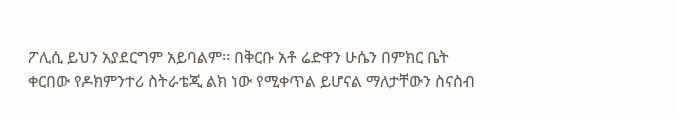ፖሊሲ ይህን አያደርግም አይባልም፡፡ በቅርቡ አቶ ሬድዋን ሁሴን በምክር ቤት ቀርበው የዶክምንተሪ ስትራቴጂ ልክ ነው የሚቀጥል ይሆናል ማለታቸውን ስናስብ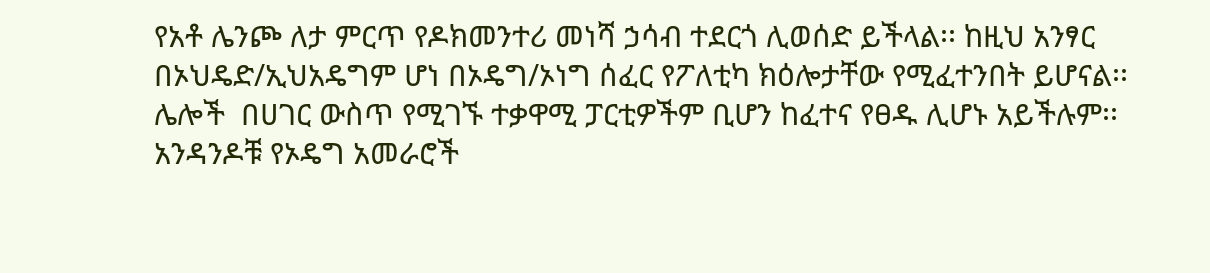የአቶ ሌንጮ ለታ ምርጥ የዶክመንተሪ መነሻ ኃሳብ ተደርጎ ሊወሰድ ይችላል፡፡ ከዚህ አንፃር በኦህዴድ/ኢህአዴግም ሆነ በኦዴግ/ኦነግ ሰፈር የፖለቲካ ክዕሎታቸው የሚፈተንበት ይሆናል፡፡
ሌሎች  በሀገር ውስጥ የሚገኙ ተቃዋሚ ፓርቲዎችም ቢሆን ከፈተና የፀዱ ሊሆኑ አይችሉም፡፡ አንዳንዶቹ የኦዴግ አመራሮች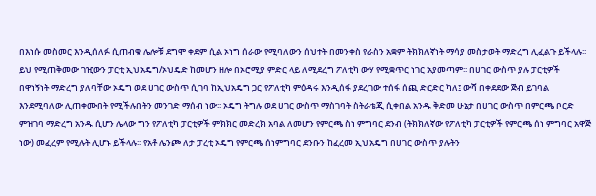በእነሱ መስመር እንዲሰለፉ ሲጠብቁ ሌሎቹ ደግሞ ቀደም ሲል ኦነግ ሰራው የሚባለውን ሰህተት በመንቀስ የራስን አቋም ትክክለኛነት ማሳያ መስታወት ማድረግ ሊፈልጉ ይችላሉ፡፡ ይህ የሚጠቅመው ገዢውን ፓርቲ ኢህአዴግ/ኦህዴድ ከመሆን ዘሎ በኦሮሚያ ምድር ላይ ለሚደረግ ፖለቲካ ውሃ የሚቋጥር ነገር አያመጣም፡፡ በሀገር ውስጥ ያሉ ፓርቲዎች በዋነኝነት ማድረግ ያለባቸው ኦዴግ ወደ ሀገር ውስጥ ሲገባ ከኢህአዴግ ጋር የፖለቲካ ምዕዳሩ እንዲሰፋ ያደረገው ተሰፋ ሰጪ ድርድር ካለ፤ ውሻ በቀደደው ጅብ ይገባል እንደሚባለው ሊጠቀሙበት የሚችሉበትን መንገድ ማሰብ ነው፡፡ ኦዴግ ትግሉ ወደ ሀገር ውስጥ ማስገባት ስትራቴጂ ሲቀበል አንዱ ቅድመ ሁኔታ በሀገር ውስጥ በምርጫ ቦርድ ምዝገባ ማድረግ አንዱ ሲሆን ሌላው ግን የፖለቲካ ፓርቲዎች ምክክር መድረክ አባል ለመሆን የምርጫ ስነ ምግባር ደንብ (ትክክለኛው የፖለቲካ ፓርቲዎች የምርጫ ሰነ ምግባር አዋጅ ነው) መፈረም የሚሉት ሊሆኑ ይችላሉ፡፡ የአቶ ሌንጮ ለታ ፓረቲ ኦዴግ የምርጫ ሰነምግባር ደንቡን ከፈረመ ኢህአዴግ በሀገር ውስጥ ያሉትን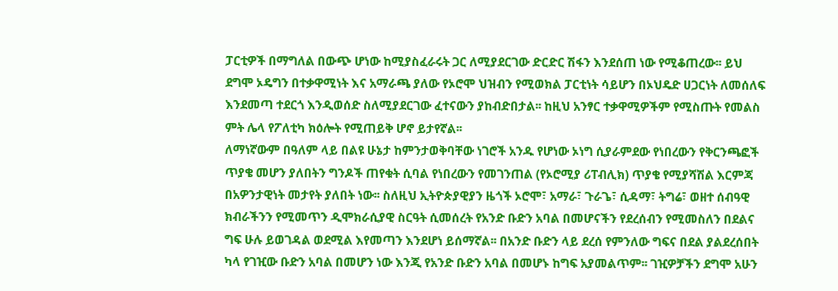ፓርቲዎች በማግለል በውጭ ሆነው ከሚያስፈራሩት ጋር ለሚያደርገው ድርድር ሽፋን እንደሰጠ ነው የሚቆጠረው፡፡ ይህ ደግሞ ኦዴግን በተቃዋሚነት እና አማራጫ ያለው የኦሮሞ ህዝብን የሚወክል ፓርቲነት ሳይሆን በኦህዴድ ሀጋርነት ለመሰለፍ እንደመጣ ተደርጎ እንዲወሰድ ስለሚያደርገው ፈተናውን ያከብድበታል፡፡ ከዚህ አንፃር ተቃዋሚዎችም የሚስጡት የመልስ ምት ሌላ የፖለቲካ ክዕሎት የሚጠይቅ ሆኖ ይታየኛል፡፡
ለማነኛውም በዓለም ላይ በልዩ ሁኔታ ከምንታወቅባቸው ነገሮች አንዱ የሆነው ኦነግ ሲያራምደው የነበረውን የቅርንጫፎች ጥያቄ መሆን ያለበትን ግንዶች ጠየቁት ሲባል የነበረውን የመገንጠል (የኦሮሚያ ሪፐብሊክ) ጥያቄ የሚያሻሽል እርምጃ በአዎንታዊነት መታየት ያለበት ነው፡፡ ስለዚህ ኢትዮጵያዊያን ዜጎች ኦሮሞ፣ አማራ፣ ጉራጌ፣ ሲዳማ፣ ትግሬ፣ ወዘተ ሰብዓዊ ክብራችንን የሚመጥን ዲሞክራሲያዊ ስርዓት ሲመሰረት የአንድ ቡድን አባል በመሆናችን የደረሰብን የሚመስለን በደልና ግፍ ሁሉ ይወገዳል ወደሚል እየመጣን እንደሆነ ይሰማኛል፡፡ በአንድ ቡድን ላይ ደረሰ የምንለው ግፍና በደል ያልደረሰበት ካላ የገዢው ቡድን አባል በመሆን ነው እንጂ የአንድ ቡድን አባል በመሆኑ ከግፍ አያመልጥም፡፡ ገዢዎቻችን ደግሞ አሁን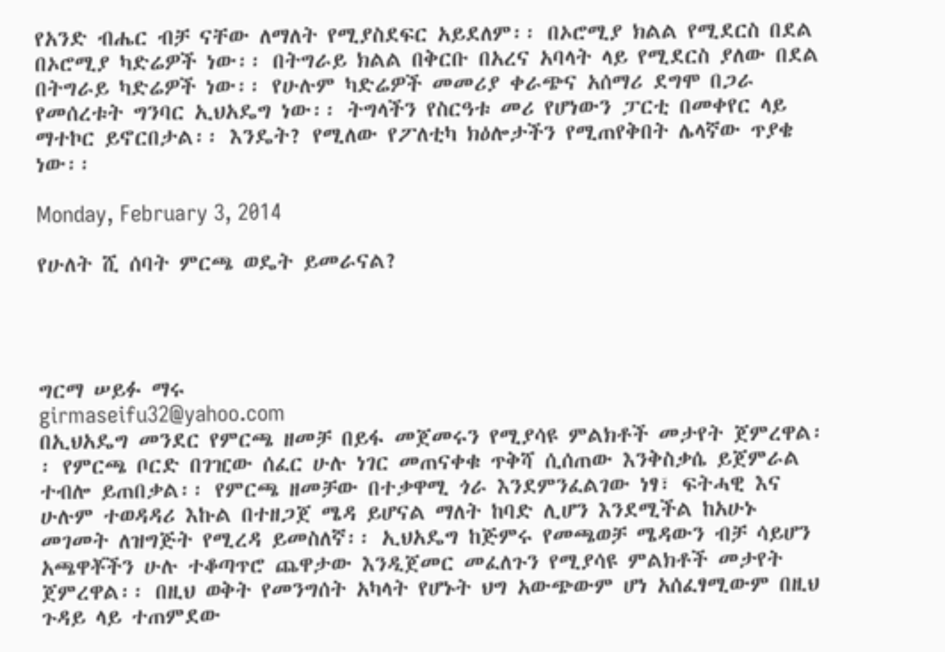የአንድ ብሔር ብቻ ናቸው ለማለት የሚያስደፍር አይደለም፡፡ በኦሮሚያ ክልል የሚደርስ በደል በኦሮሚያ ካድሬዎች ነው፡፡ በትግራይ ክልል በቅርቡ በአረና አባላት ላይ የሚደርስ ያለው በደል በትግራይ ካድሬዎች ነው፡፡ የሁሉም ካድሬዎች መመሪያ ቀራጭና አሰማሪ ደግሞ በጋራ የመሰረቱት ግንባር ኢህአዴግ ነው፡፡ ትግላችን የስርዓቱ መሪ የሆነውን ፓርቲ በመቀየር ላይ ማተኮር ይኖርበታል፡፡ እንዴት? የሚለው የፖለቲካ ክዕሎታችን የሚጠየቅበት ሌላኛው ጥያቄ ነው፡፡

Monday, February 3, 2014

የሁለት ሺ ሰባት ምርጫ ወዴት ይመራናል?




ግርማ ሠይፉ ማሩ
girmaseifu32@yahoo.com
በኢህአዴግ መንደር የምርጫ ዘመቻ በይፋ መጀመሩን የሚያሳዩ ምልክቶች መታየት ጀምረዋል፡፡ የምርጫ ቦርድ በገዢው ሰፈር ሁሉ ነገር መጠናቀቁ ጥቅሻ ሲሰጠው እንቅስቃሴ ይጀምራል ተብሎ ይጠበቃል፡፡ የምርጫ ዘመቻው በተቃዋሚ ጎራ እንደምንፈልገው ነፃ፣ ፍትሓዊ እና ሁሉም ተወዳዳሪ እኩል በተዘጋጀ ሜዳ ይሆናል ማለት ከባድ ሊሆን እንደሚችል ከአሁኑ መገመት ለዝግጅት የሚረዳ ይመስለኛ፡፡ ኢህአዴግ ከጅምሩ የመጫወቻ ሜዳውን ብቻ ሳይሆን አጫዋቾችን ሁሉ ተቆጣጥሮ ጨዋታው እንዲጀመር መፈለጉን የሚያሳዩ ምልክቶች መታየት ጀምረዋል፡፡ በዚህ ወቅት የመንግሰት አካላት የሆኑት ህግ አውጭውም ሆነ አሰፈፃሚውም በዚህ ጉዳይ ላይ ተጠምደው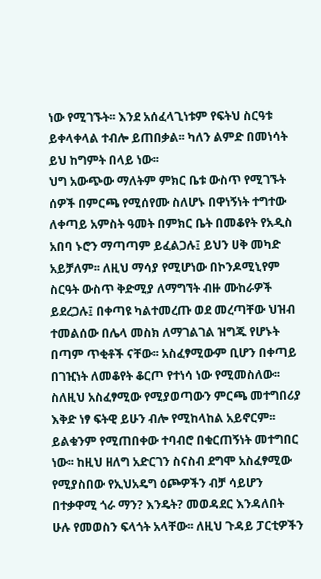ነው የሚገኙት፡፡ እንደ አሰፈላጊነቱም የፍትህ ስርዓቱ ይቀላቀላል ተብሎ ይጠበቃል፡፡ ካለን ልምድ በመነሳት ይህ ከግምት በላይ ነው፡፡
ህግ አውጭው ማለትም ምክር ቤቱ ውስጥ የሚገኙት ሰዎች በምርጫ የሚሰየሙ ስለሆኑ በዋነኝነት ተግተው ለቀጣይ አምስት ዓመት በምክር ቤት በመቆየት የአዲስ አበባ ኑሮን ማጣጣም ይፈልጋሉ፤ ይህን ሀቅ መካድ አይቻለም፡፡ ለዚህ ማሳያ የሚሆነው በኮንዶሚኒየም ስርዓት ውስጥ ቅድሚያ ለማግኘት ብዙ ሙከራዎች ይደረጋሉ፤ በቀጣዩ ካልተመረጡ ወደ መረጣቸው ህዝብ ተመልሰው በሌላ መስክ ለማገልገል ዝግጁ የሆኑት በጣም ጥቂቶች ናቸው፡፡ አስፈፃሚውም ቢሆን በቀጣይ በገዢነት ለመቆየት ቆርጦ የተነሳ ነው የሚመስለው፡፡  ስለዚህ አስፈፃሚው የሚያወጣውን ምርጫ መተግበሪያ እቅድ ነፃ ፍትዊ ይሁን ብሎ የሚከላከል አይኖርም፡፡ ይልቁንም የሚጠበቀው ተባብሮ በቁርጠኝነት መተግበር ነው፡፡ ከዚህ ዘለግ አድርገን ስናስብ ደግሞ አስፈፃሚው የሚያስበው የኢህአዴግ ዕጮዎችን ብቻ ሳይሆን በተቃዋሚ ጎራ ማን? እንዴት? መወዳደር እንዳለበት ሁሉ የመወስን ፍላጎት አላቸው፡፡ ለዚህ ጉዳይ ፓርቲዎችን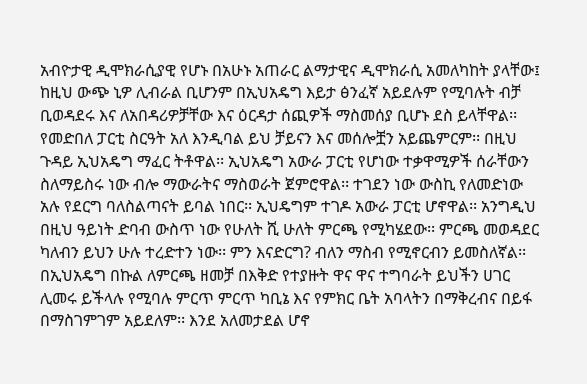አብዮታዊ ዲሞክራሲያዊ የሆኑ በአሁኑ አጠራር ልማታዊና ዲሞክራሲ አመለካከት ያላቸው፤ ከዚህ ውጭ ኒዎ ሊብራል ቢሆንም በኢህአዴግ እይታ ፅንፈኛ አይደሉም የሚባሉት ብቻ ቢወዳደሩ እና ለአበዳሪዎቻቸው እና ዕርዳታ ሰጪዎች ማስመሰያ ቢሆኑ ደስ ይላቸዋል፡፡ የመድበለ ፓርቲ ስርዓት አለ እንዲባል ይህ ቻይናን እና መሰሎቿን አይጨምርም፡፡ በዚህ ጉዳይ ኢህአዴግ ማፈር ትቶዋል፡፡ ኢህአዴግ አውራ ፓርቲ የሆነው ተቃዋሚዎች ሰራቸውን ስለማይስሩ ነው ብሎ ማውራትና ማስወራት ጀምሮዋል፡፡ ተገደን ነው ውስኪ የለመድነው አሉ የደርግ ባለስልጣናት ይባል ነበር፡፡ ኢህዴግም ተገዶ አውራ ፓርቲ ሆኖዋል፡፡ አንግዲህ በዚህ ዓይነት ድባብ ውስጥ ነው የሁለት ሺ ሁለት ምርጫ የሚካሄደው፡፡ ምርጫ መወዳደር ካለብን ይህን ሁሉ ተረድተን ነው፡፡ ምን እናድርግ? ብለን ማስብ የሚኖርብን ይመስለኛል፡፡
በኢህአዴግ በኩል ለምርጫ ዘመቻ በእቅድ የተያዙት ዋና ዋና ተግባራት ይህችን ሀገር ሊመሩ ይችላሉ የሚባሉ ምርጥ ምርጥ ካቢኔ እና የምክር ቤት አባላትን በማቅረብና በይፋ በማስገምገም አይደለም፡፡ እንደ አለመታደል ሆኖ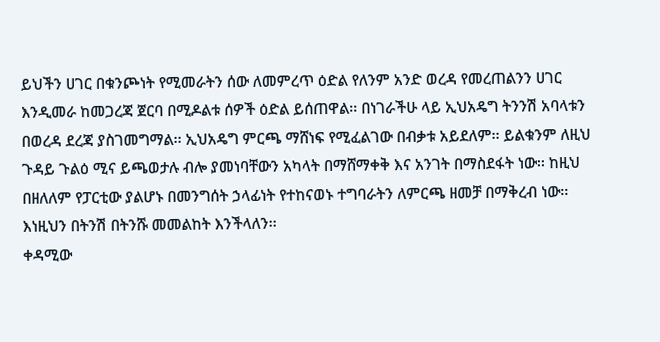ይህችን ሀገር በቁንጮነት የሚመራትን ሰው ለመምረጥ ዕድል የለንም አንድ ወረዳ የመረጠልንን ሀገር እንዲመራ ከመጋረጃ ጀርባ በሚዶልቱ ሰዎች ዕድል ይሰጠዋል፡፡ በነገራችሁ ላይ ኢህአዴግ ትንንሽ አባላቱን በወረዳ ደረጃ ያስገመግማል፡፡ ኢህአዴግ ምርጫ ማሸነፍ የሚፈልገው በብቃቱ አይደለም፡፡ ይልቁንም ለዚህ ጉዳይ ጉልዕ ሚና ይጫወታሉ ብሎ ያመነባቸውን አካላት በማሸማቀቅ እና አንገት በማስደፋት ነው፡፡ ከዚህ በዘለለም የፓርቲው ያልሆኑ በመንግሰት ኃላፊነት የተከናወኑ ተግባራትን ለምርጫ ዘመቻ በማቅረብ ነው፡፡ እነዚህን በትንሽ በትንሹ መመልከት እንችላለን፡፡
ቀዳሚው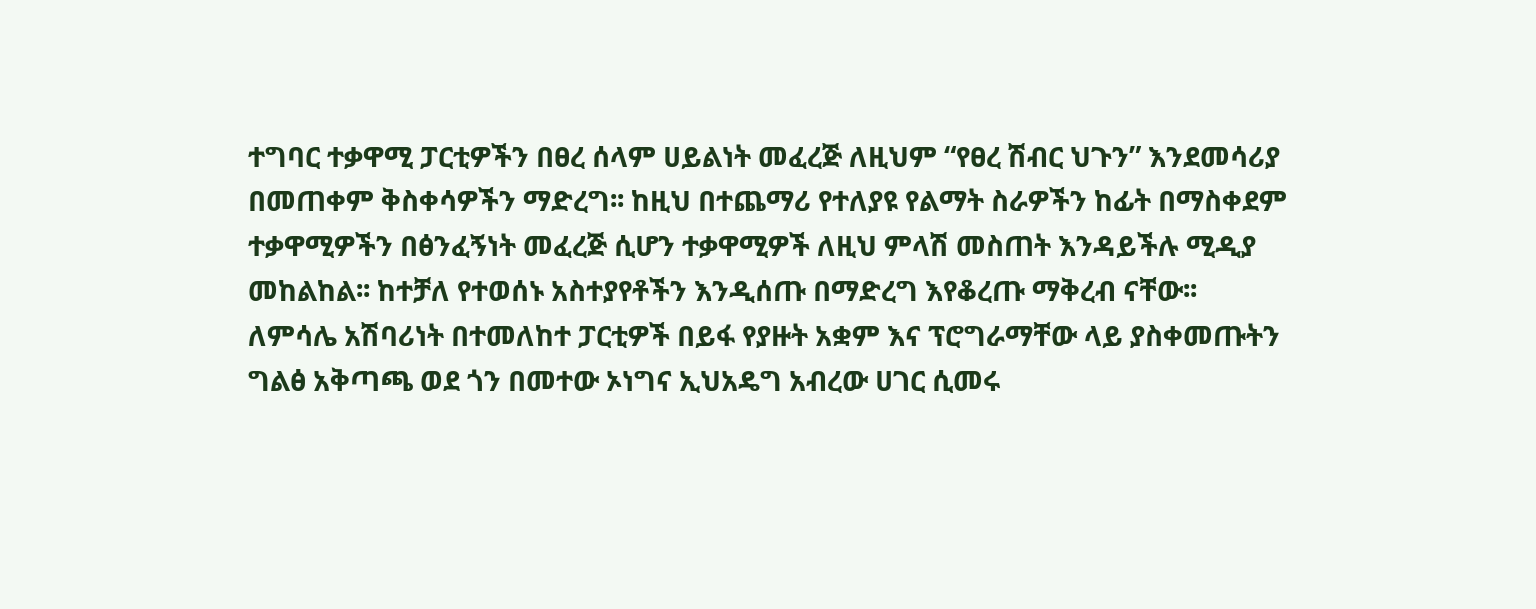ተግባር ተቃዋሚ ፓርቲዎችን በፀረ ሰላም ሀይልነት መፈረጅ ለዚህም “የፀረ ሽብር ህጉን” እንደመሳሪያ በመጠቀም ቅስቀሳዎችን ማድረግ፡፡ ከዚህ በተጨማሪ የተለያዩ የልማት ስራዎችን ከፊት በማስቀደም ተቃዋሚዎችን በፅንፈኝነት መፈረጅ ሲሆን ተቃዋሚዎች ለዚህ ምላሽ መስጠት እንዳይችሉ ሚዲያ መከልከል፡፡ ከተቻለ የተወሰኑ አስተያየቶችን እንዲሰጡ በማድረግ እየቆረጡ ማቅረብ ናቸው፡፡
ለምሳሌ አሽባሪነት በተመለከተ ፓርቲዎች በይፋ የያዙት አቋም እና ፕሮግራማቸው ላይ ያስቀመጡትን ግልፅ አቅጣጫ ወደ ጎን በመተው ኦነግና ኢህአዴግ አብረው ሀገር ሲመሩ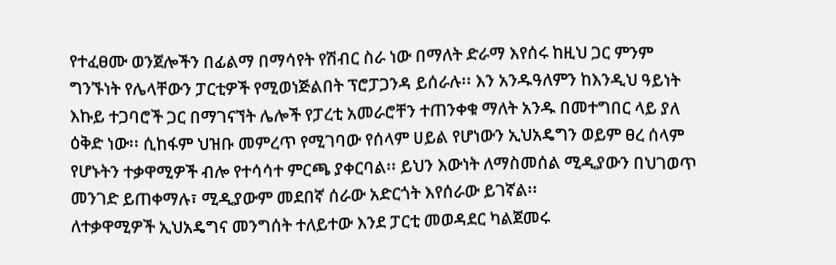የተፈፀሙ ወንጀሎችን በፊልማ በማሳየት የሽብር ስራ ነው በማለት ድራማ እየሰሩ ከዚህ ጋር ምንም ግንኙነት የሌላቸውን ፓርቲዎች የሚወነጅልበት ፕሮፓጋንዳ ይሰራሉ፡፡ እን አንዱዓለምን ከእንዲህ ዓይነት እኩይ ተጋባሮች ጋር በማገናኘት ሌሎች የፓረቲ አመራሮቸን ተጠንቀቁ ማለት አንዱ በመተግበር ላይ ያለ ዕቅድ ነው፡፡ ሲከፋም ህዝቡ መምረጥ የሚገባው የሰላም ሀይል የሆነውን ኢህአዴግን ወይም ፀረ ሰላም የሆኑትን ተቃዋሚዎች ብሎ የተሳሳተ ምርጫ ያቀርባል፡፡ ይህን እውነት ለማስመሰል ሚዲያውን በህገወጥ መንገድ ይጠቀማሉ፣ ሚዲያውም መደበኛ ሰራው አድርጎት እየሰራው ይገኛል፡፡
ለተቃዋሚዎች ኢህአዴግና መንግሰት ተለይተው እንደ ፓርቲ መወዳደር ካልጀመሩ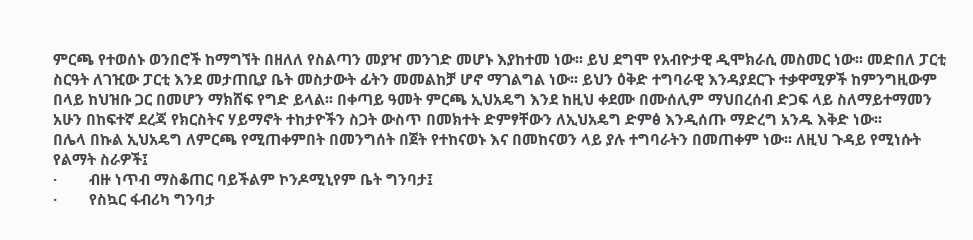ምርጫ የተወሰኑ ወንበሮች ከማግኘት በዘለለ የስልጣን መያዣ መንገድ መሆኑ እያከተመ ነው፡፡ ይህ ደግሞ የአብዮታዊ ዲሞክራሲ መስመር ነው፡፡ መድበለ ፓርቲ ስርዓት ለገዢው ፓርቲ እንደ መታጠቢያ ቤት መስታውት ፊትን መመልከቻ ሆኖ ማገልግል ነው፡፡ ይህን ዕቅድ ተግባራዊ እንዳያደርጉ ተቃዋሚዎች ከምንግዚውም በላይ ከህዝቡ ጋር በመሆን ማክሸፍ የግድ ይላል፡፡ በቀጣይ ዓመት ምርጫ ኢህአዴግ እንደ ከዚህ ቀደሙ በሙሰሊም ማህበረሰብ ድጋፍ ላይ ስለማይተማመን አሁን በከፍተኛ ደረጃ የክርስትና ሃይማኖት ተከታዮችን ስጋት ውስጥ በመክተት ድምፃቸውን ለኢህአዴግ ድምፅ እንዲሰጡ ማድረግ አንዱ እቅድ ነው፡፡
በሌላ በኩል ኢህአዴግ ለምርጫ የሚጠቀምበት በመንግሰት በጀት የተከናወኑ እና በመከናወን ላይ ያሉ ተግባራትን በመጠቀም ነው፡፡ ለዚህ ጉዳይ የሚነሱት የልማት ስራዎች፤
·        ብዙ ነጥብ ማስቆጠር ባይችልም ኮንዶሚኒየም ቤት ግንባታ፤
·        የስኳር ፋብሪካ ግንባታ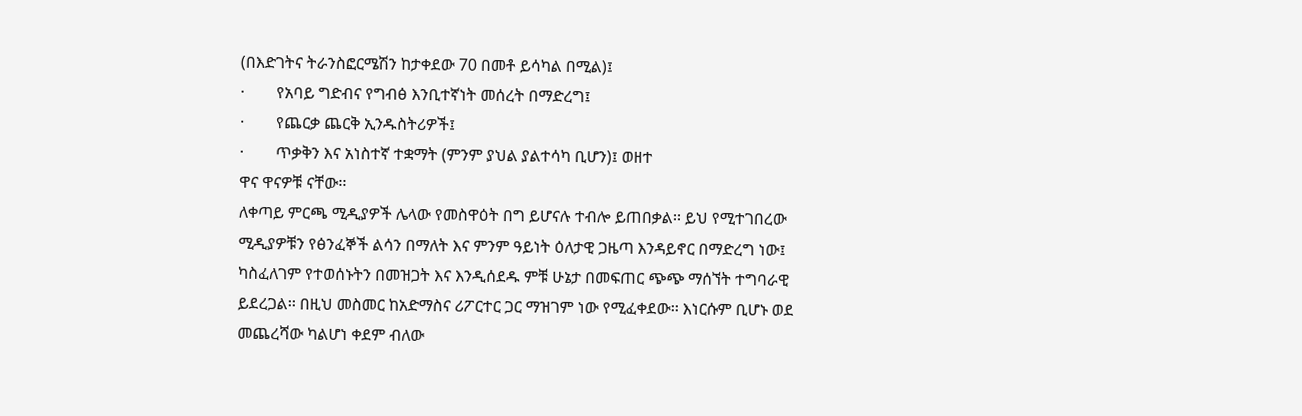(በእድገትና ትራንስፎርሜሽን ከታቀደው 70 በመቶ ይሳካል በሚል)፤
·        የአባይ ግድብና የግብፅ እንቢተኛነት መሰረት በማድረግ፤
·        የጨርቃ ጨርቅ ኢንዱስትሪዎች፤
·        ጥቃቅን እና አነስተኛ ተቋማት (ምንም ያህል ያልተሳካ ቢሆን)፤ ወዘተ
ዋና ዋናዎቹ ናቸው፡፡
ለቀጣይ ምርጫ ሚዲያዎች ሌላው የመስዋዕት በግ ይሆናሉ ተብሎ ይጠበቃል፡፡ ይህ የሚተገበረው ሚዲያዎቹን የፅንፈኞች ልሳን በማለት እና ምንም ዓይነት ዕለታዊ ጋዜጣ እንዳይኖር በማድረግ ነው፤ ካስፈለገም የተወሰኑትን በመዝጋት እና እንዲሰደዱ ምቹ ሁኔታ በመፍጠር ጭጭ ማሰኘት ተግባራዊ ይደረጋል፡፡ በዚህ መስመር ከአድማስና ሪፖርተር ጋር ማዝገም ነው የሚፈቀደው፡፡ እነርሱም ቢሆኑ ወደ መጨረሻው ካልሆነ ቀደም ብለው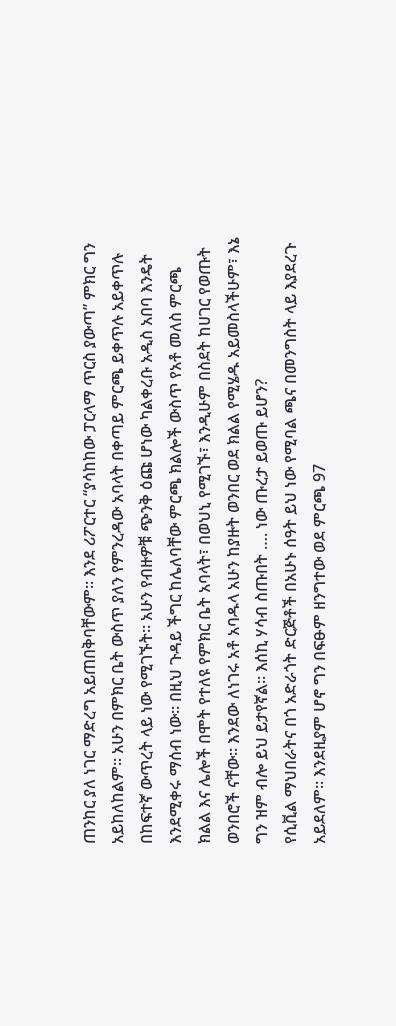ጠንከር ያለ ነገር ማድረግ አይጠበቅባቸውም፡፡ እንደ ሪፖርተር “ያሳከከው ፓርላማ ጥርስ ያውጣ” ምክር ግን አይከለከልም፡፡ አሁን በምክር ቤት ውስጥ ያለን የምንረዳው አባላት በቀጣይ ምርጫ ይቀጥሉ አይቀጥሉ በከፍተኛ ውጥረት ላይ ነው የሚገኙት፡፡ አሁን የብዙዎቹ ጭንቅ ዕጩ ሆነው ካልቀረቡ አዲስ አበባ እንዴት እንደሚቀሩ ማሰብ ነው፡፡ በዚህ ጉዳይ ችግር ከሌለባቸው ምርጫ ክልሎች ውስጥ የአቶ መለስ ምርጫ ክልል እና ሌሎች በሞት የተለዩ የምክር ቤት አባላት፣ በወህኒ የሚገኙ፣ እንዲሁም በስደት ከሀገር የወጡት ወንበሮች ናቸው፡፡ እንደው ለነገሩ አቶ አባዱላ አሁን ከያዙት ወንበር ወደ ክልል የሚሄዱ አይመስላችሁም፣ እኔ ግን ዝም ብሎ ይህ ይታየኛል፡፡ እሰኪ ሃሳብ ስጡበት …. ነው ጡረታ ይወጡ ይሆን?
የሲቪል ማህበራትና በጎ አድራጎት ድርጅቶች በአሁኑ ሰዓት ይህ ነው የሚባል ጫና በመንግስት ላይ እያደረጉ አይደለም፡፡ እንደዚያም ሆኖ ግን በፍፁም ዘንግተው ወደ ምርጫ 97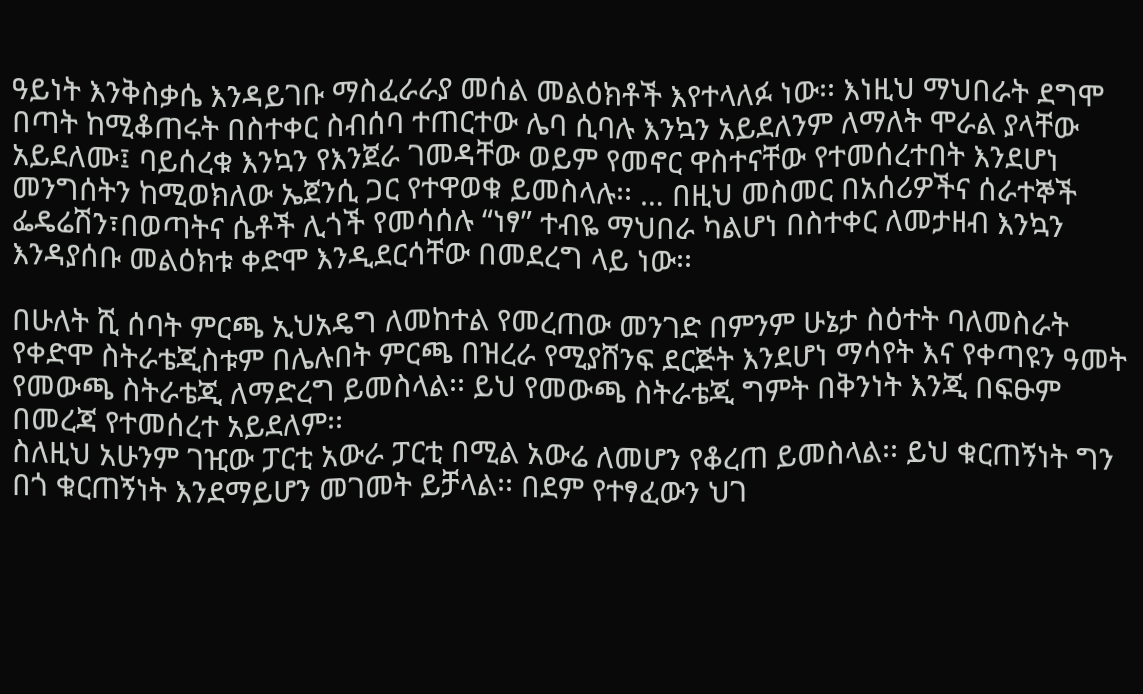ዓይነት እንቅስቃሴ እንዳይገቡ ማስፈራራያ መሰል መልዕክቶች እየተላለፉ ነው፡፡ እነዚህ ማህበራት ደግሞ በጣት ከሚቆጠሩት በስተቀር ስብሰባ ተጠርተው ሌባ ሲባሉ እንኳን አይደለንም ለማለት ሞራል ያላቸው አይደለሙ፤ ባይሰረቁ እንኳን የእንጀራ ገመዳቸው ወይም የመኖር ዋስተናቸው የተመሰረተበት እንደሆነ መንግሰትን ከሚወክለው ኤጀንሲ ጋር የተዋወቁ ይመስላሉ፡፡ … በዚህ መስመር በአሰሪዎችና ሰራተኞች ፌዴሬሽን፣በወጣትና ሴቶች ሊጎች የመሳሰሉ “ነፃ” ተብዬ ማህበራ ካልሆነ በስተቀር ለመታዘብ እንኳን እንዳያሰቡ መልዕክቱ ቀድሞ እንዲደርሳቸው በመደረግ ላይ ነው፡፡

በሁለት ሺ ሰባት ምርጫ ኢህአዴግ ለመከተል የመረጠው መንገድ በምንም ሁኔታ ስዕተት ባለመስራት የቀድሞ ስትራቴጂስቱም በሌሉበት ምርጫ በዝረራ የሚያሸንፍ ደርጅት እንደሆነ ማሳየት እና የቀጣዩን ዓመት የመውጫ ስትራቴጂ ለማድረግ ይመስላል፡፡ ይህ የመውጫ ስትራቴጂ ግምት በቅንነት እንጂ በፍፁም በመረጃ የተመሰረተ አይደለም፡፡
ስለዚህ አሁንም ገዢው ፓርቲ አውራ ፓርቲ በሚል አውሬ ለመሆን የቆረጠ ይመስላል፡፡ ይህ ቁርጠኝነት ግን በጎ ቁርጠኝነት እንደማይሆን መገመት ይቻላል፡፡ በደም የተፃፈውን ህገ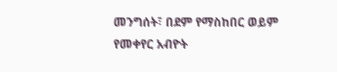መንግሰት፣ በደም የማስከበር ወይም የመቀየር አብዮት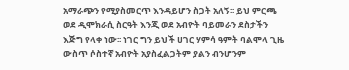አማራጭን የሚያስመርጥ እንዳይሆን ስጋት አለኝ፡፡ ይህ ምርጫ ወደ ዲሞክራሲ ስርዓት እንጂ ወደ አብዮት ባይመራን ደስታችን እጅግ የላቀ ነው፡፡ ነገር ግን ይህች ሀገር ሃምሳ ዓምት ባልሞላ ጊዜ ውስጥ ሶስተኛ አብዮት አያስፈልጋትም ያልን ብንሆንም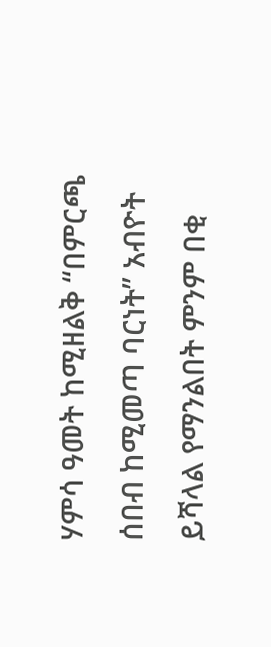ሃምሳ ዓመት ከሚዘልቅ “በምርጫ ሰበብ ከሚመጣ ባርነት” አብዮት ይሻላል የማንልበት ምንም በቂ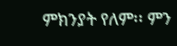ምክንያት የለም፡፡ ምን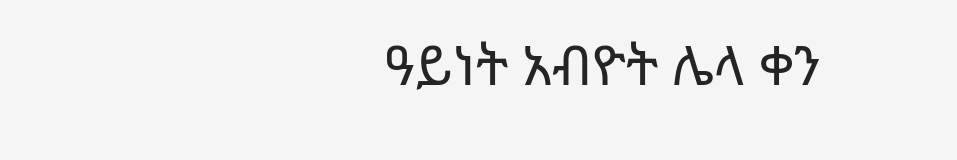ዓይነት አብዮት ሌላ ቀን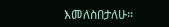እመለስበታለሁ፡፡